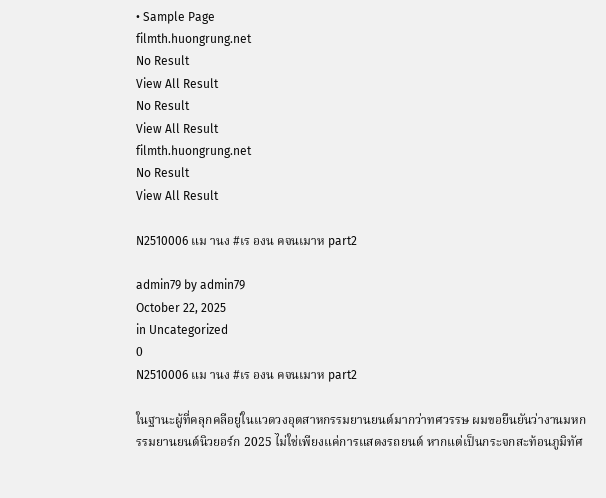• Sample Page
filmth.huongrung.net
No Result
View All Result
No Result
View All Result
filmth.huongrung.net
No Result
View All Result

N2510006 แม านง #เร องน คจนเมาห part2

admin79 by admin79
October 22, 2025
in Uncategorized
0
N2510006 แม านง #เร องน คจนเมาห part2

ในฐานะผู้ที่คลุกคลีอยู่ในแวดวงอุตสาหกรรมยานยนต์มากว่าทศวรรษ ผมขอยืนยันว่างานมหกรรมยานยนต์นิวยอร์ก 2025 ไม่ใช่เพียงแค่การแสดงรถยนต์ หากแต่เป็นกระจกสะท้อนภูมิทัศ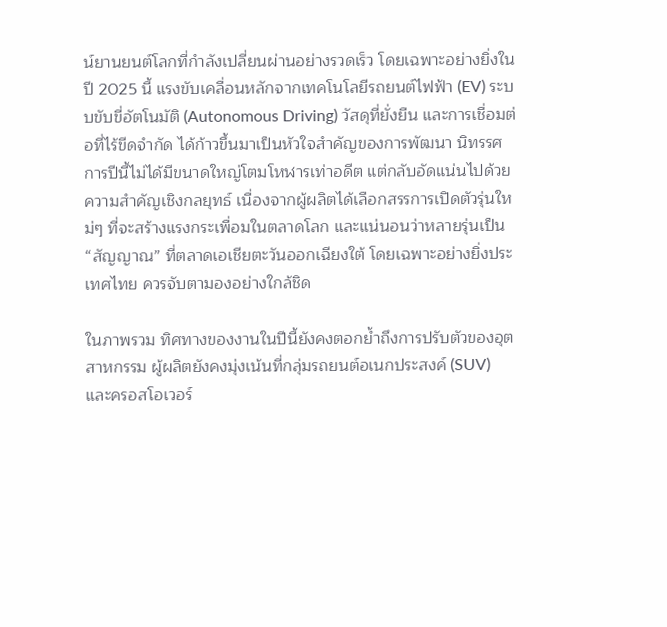น์ยานยนต์โลกที่กำลังเปลี่ยนผ่านอย่างรวดเร็ว โดยเฉพาะอย่างยิ่งในปี 2025 นี้ แรงขับเคลื่อนหลักจากเทคโนโลยีรถยนต์ไฟฟ้า (EV) ระบบขับขี่อัตโนมัติ (Autonomous Driving) วัสดุที่ยั่งยืน และการเชื่อมต่อที่ไร้ขีดจำกัด ได้ก้าวขึ้นมาเป็นหัวใจสำคัญของการพัฒนา นิทรรศการปีนี้ไม่ได้มีขนาดใหญ่โตมโหฬารเท่าอดีต แต่กลับอัดแน่นไปด้วยความสำคัญเชิงกลยุทธ์ เนื่องจากผู้ผลิตได้เลือกสรรการเปิดตัวรุ่นใหม่ๆ ที่จะสร้างแรงกระเพื่อมในตลาดโลก และแน่นอนว่าหลายรุ่นเป็น “สัญญาณ” ที่ตลาดเอเชียตะวันออกเฉียงใต้ โดยเฉพาะอย่างยิ่งประเทศไทย ควรจับตามองอย่างใกล้ชิด

ในภาพรวม ทิศทางของงานในปีนี้ยังคงตอกย้ำถึงการปรับตัวของอุตสาหกรรม ผู้ผลิตยังคงมุ่งเน้นที่กลุ่มรถยนต์อเนกประสงค์ (SUV) และครอสโอเวอร์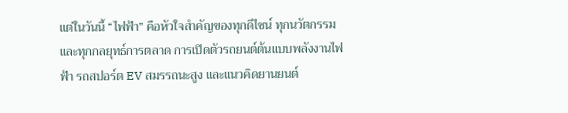แต่ในวันนี้ “ไฟฟ้า” คือหัวใจสำคัญของทุกดีไซน์ ทุกนวัตกรรม และทุกกลยุทธ์การตลาด การเปิดตัวรถยนต์ต้นแบบพลังงานไฟฟ้า รถสปอร์ต EV สมรรถนะสูง และแนวคิดยานยนต์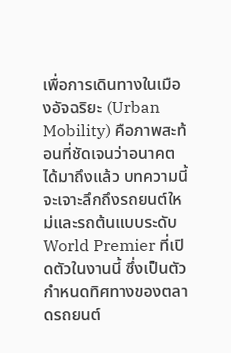เพื่อการเดินทางในเมืองอัจฉริยะ (Urban Mobility) คือภาพสะท้อนที่ชัดเจนว่าอนาคตได้มาถึงแล้ว บทความนี้จะเจาะลึกถึงรถยนต์ใหม่และรถต้นแบบระดับ World Premier ที่เปิดตัวในงานนี้ ซึ่งเป็นตัวกำหนดทิศทางของตลาดรถยนต์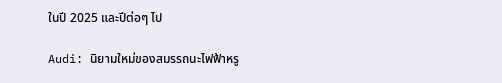ในปี 2025 และปีต่อๆ ไป

Audi: นิยามใหม่ของสมรรถนะไฟฟ้าหรู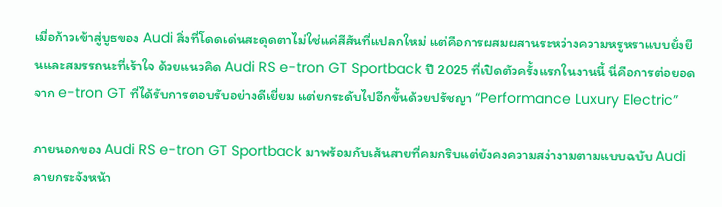เมื่อก้าวเข้าสู่บูธของ Audi สิ่งที่โดดเด่นสะดุดตาไม่ใช่แค่สีสันที่แปลกใหม่ แต่คือการผสมผสานระหว่างความหรูหราแบบยั่งยืนและสมรรถนะที่เร้าใจ ด้วยแนวคิด Audi RS e-tron GT Sportback ปี 2025 ที่เปิดตัวครั้งแรกในงานนี้ นี่คือการต่อยอดจาก e-tron GT ที่ได้รับการตอบรับอย่างดีเยี่ยม แต่ยกระดับไปอีกขั้นด้วยปรัชญา “Performance Luxury Electric”

ภายนอกของ Audi RS e-tron GT Sportback มาพร้อมกับเส้นสายที่คมกริบแต่ยังคงความสง่างามตามแบบฉบับ Audi ลายกระจังหน้า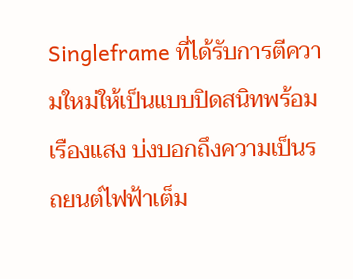Singleframe ที่ได้รับการตีความใหม่ให้เป็นแบบปิดสนิทพร้อมเรืองแสง บ่งบอกถึงความเป็นรถยนต์ไฟฟ้าเต็ม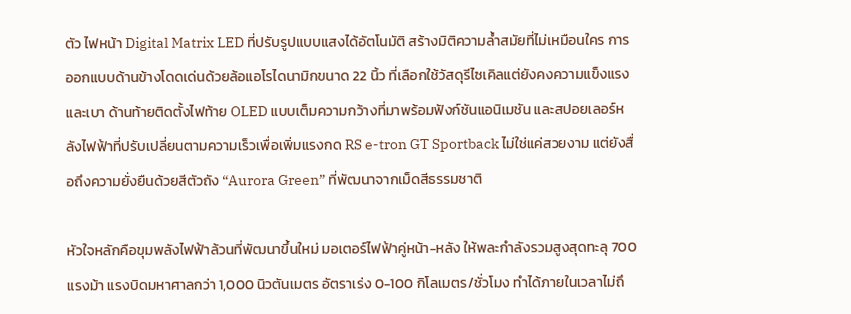ตัว ไฟหน้า Digital Matrix LED ที่ปรับรูปแบบแสงได้อัตโนมัติ สร้างมิติความล้ำสมัยที่ไม่เหมือนใคร การออกแบบด้านข้างโดดเด่นด้วยล้อแอโรไดนามิกขนาด 22 นิ้ว ที่เลือกใช้วัสดุรีไซเคิลแต่ยังคงความแข็งแรงและเบา ด้านท้ายติดตั้งไฟท้าย OLED แบบเต็มความกว้างที่มาพร้อมฟังก์ชันแอนิเมชัน และสปอยเลอร์หลังไฟฟ้าที่ปรับเปลี่ยนตามความเร็วเพื่อเพิ่มแรงกด RS e-tron GT Sportback ไม่ใช่แค่สวยงาม แต่ยังสื่อถึงความยั่งยืนด้วยสีตัวถัง “Aurora Green” ที่พัฒนาจากเม็ดสีธรรมชาติ

หัวใจหลักคือขุมพลังไฟฟ้าล้วนที่พัฒนาขึ้นใหม่ มอเตอร์ไฟฟ้าคู่หน้า-หลัง ให้พละกำลังรวมสูงสุดทะลุ 700 แรงม้า แรงบิดมหาศาลกว่า 1,000 นิวตันเมตร อัตราเร่ง 0-100 กิโลเมตร/ชั่วโมง ทำได้ภายในเวลาไม่ถึ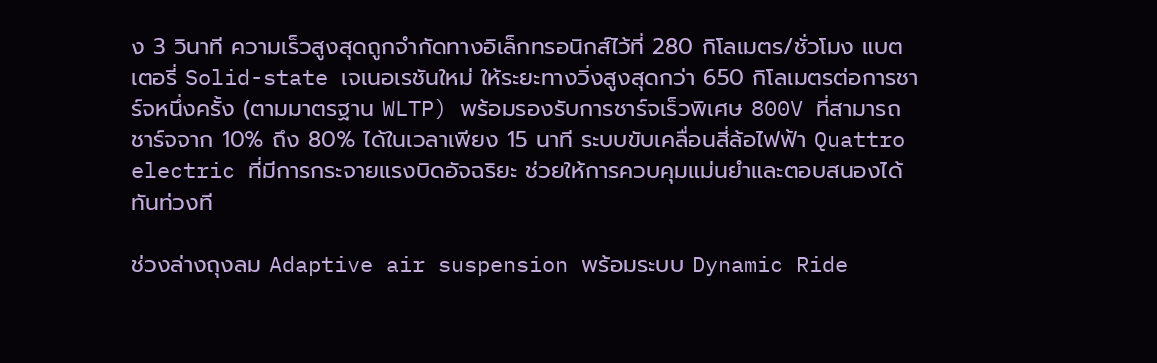ง 3 วินาที ความเร็วสูงสุดถูกจำกัดทางอิเล็กทรอนิกส์ไว้ที่ 280 กิโลเมตร/ชั่วโมง แบตเตอรี่ Solid-state เจเนอเรชันใหม่ ให้ระยะทางวิ่งสูงสุดกว่า 650 กิโลเมตรต่อการชาร์จหนึ่งครั้ง (ตามมาตรฐาน WLTP) พร้อมรองรับการชาร์จเร็วพิเศษ 800V ที่สามารถชาร์จจาก 10% ถึง 80% ได้ในเวลาเพียง 15 นาที ระบบขับเคลื่อนสี่ล้อไฟฟ้า Quattro electric ที่มีการกระจายแรงบิดอัจฉริยะ ช่วยให้การควบคุมแม่นยำและตอบสนองได้ทันท่วงที

ช่วงล่างถุงลม Adaptive air suspension พร้อมระบบ Dynamic Ride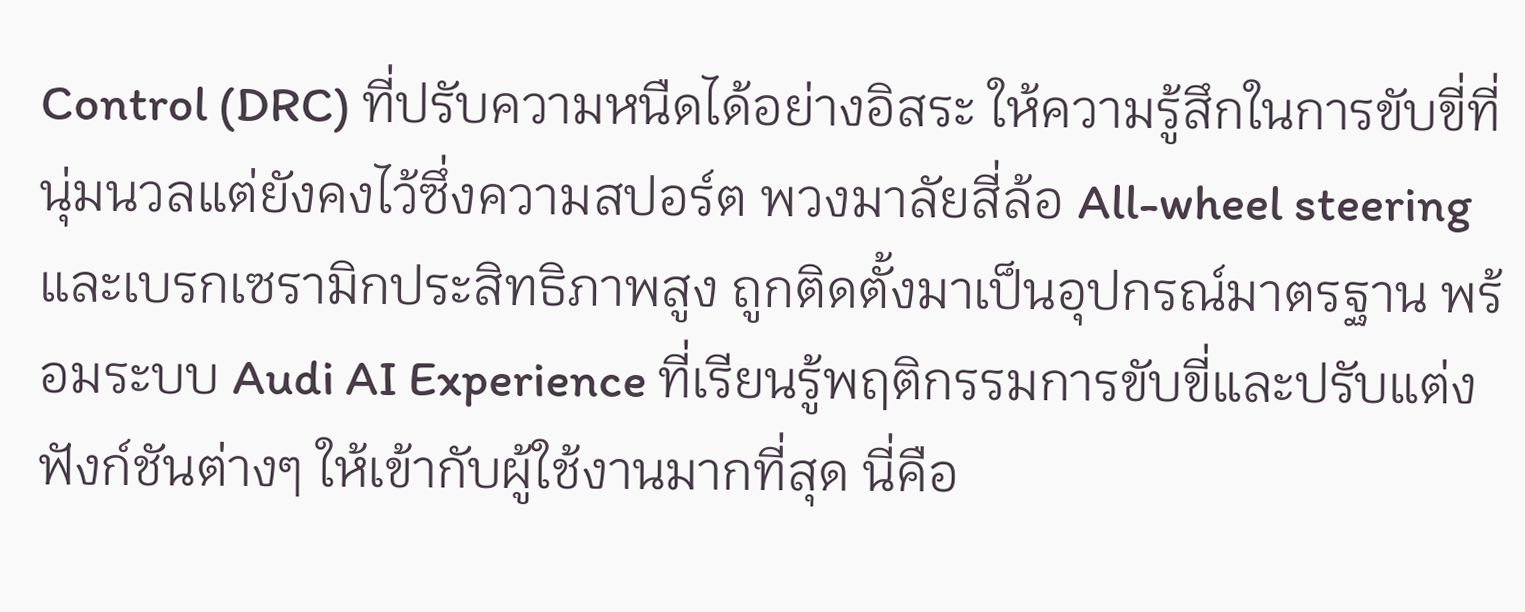Control (DRC) ที่ปรับความหนืดได้อย่างอิสระ ให้ความรู้สึกในการขับขี่ที่นุ่มนวลแต่ยังคงไว้ซึ่งความสปอร์ต พวงมาลัยสี่ล้อ All-wheel steering และเบรกเซรามิกประสิทธิภาพสูง ถูกติดตั้งมาเป็นอุปกรณ์มาตรฐาน พร้อมระบบ Audi AI Experience ที่เรียนรู้พฤติกรรมการขับขี่และปรับแต่งฟังก์ชันต่างๆ ให้เข้ากับผู้ใช้งานมากที่สุด นี่คือ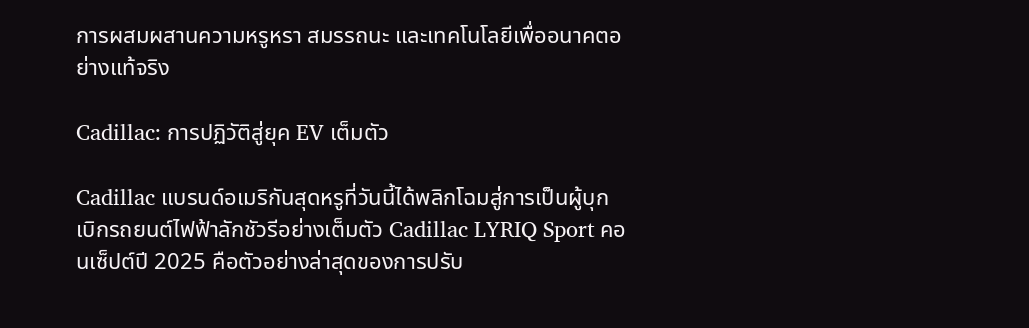การผสมผสานความหรูหรา สมรรถนะ และเทคโนโลยีเพื่ออนาคตอย่างแท้จริง

Cadillac: การปฏิวัติสู่ยุค EV เต็มตัว

Cadillac แบรนด์อเมริกันสุดหรูที่วันนี้ได้พลิกโฉมสู่การเป็นผู้บุกเบิกรถยนต์ไฟฟ้าลักชัวรีอย่างเต็มตัว Cadillac LYRIQ Sport คอนเซ็ปต์ปี 2025 คือตัวอย่างล่าสุดของการปรับ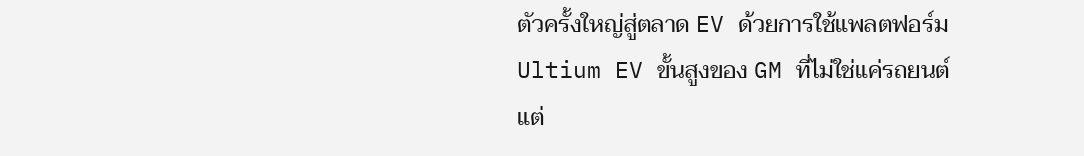ตัวครั้งใหญ่สู่ตลาด EV ด้วยการใช้แพลตฟอร์ม Ultium EV ขั้นสูงของ GM ที่ไม่ใช่แค่รถยนต์ แต่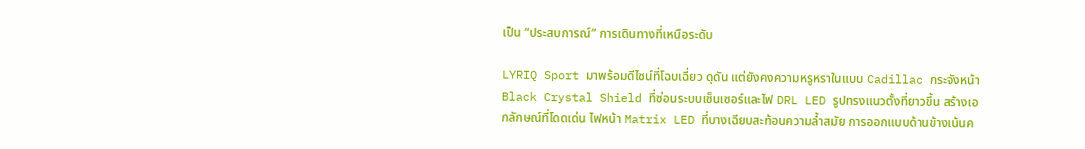เป็น “ประสบการณ์” การเดินทางที่เหนือระดับ

LYRIQ Sport มาพร้อมดีไซน์ที่โฉบเฉี่ยว ดุดัน แต่ยังคงความหรูหราในแบบ Cadillac กระจังหน้า Black Crystal Shield ที่ซ่อนระบบเซ็นเซอร์และไฟ DRL LED รูปทรงแนวตั้งที่ยาวขึ้น สร้างเอกลักษณ์ที่โดดเด่น ไฟหน้า Matrix LED ที่บางเฉียบสะท้อนความล้ำสมัย การออกแบบด้านข้างเน้นค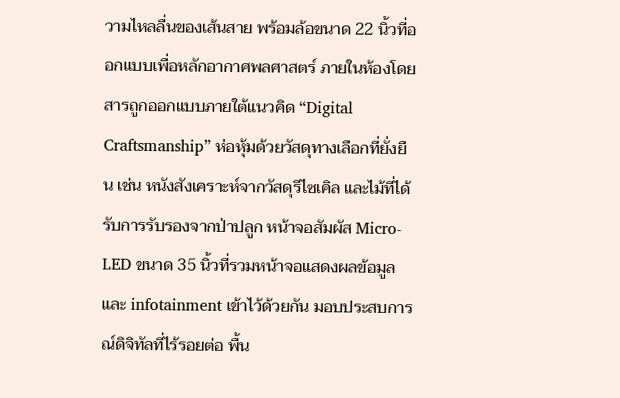วามไหลลื่นของเส้นสาย พร้อมล้อขนาด 22 นิ้วที่ออกแบบเพื่อหลักอากาศพลศาสตร์ ภายในห้องโดยสารถูกออกแบบภายใต้แนวคิด “Digital Craftsmanship” ห่อหุ้มด้วยวัสดุทางเลือกที่ยั่งยืน เช่น หนังสังเคราะห์จากวัสดุรีไซเคิล และไม้ที่ได้รับการรับรองจากป่าปลูก หน้าจอสัมผัส Micro-LED ขนาด 35 นิ้วที่รวมหน้าจอแสดงผลข้อมูลและ infotainment เข้าไว้ด้วยกัน มอบประสบการณ์ดิจิทัลที่ไร้รอยต่อ พื้น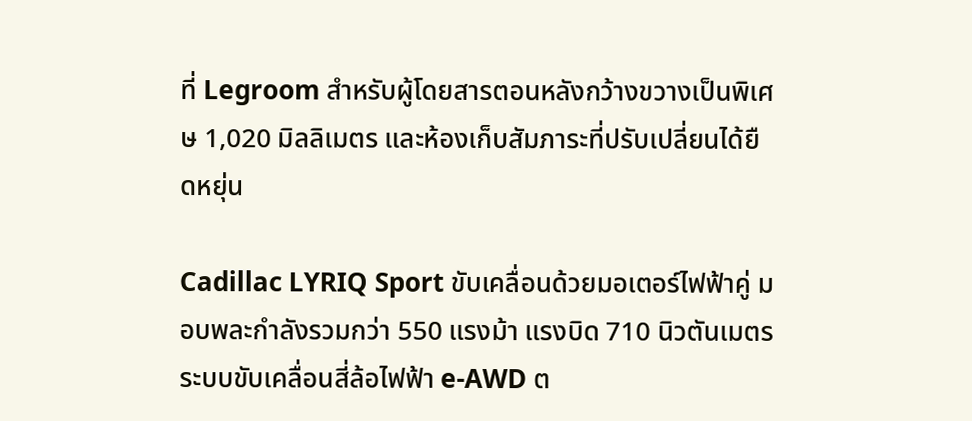ที่ Legroom สำหรับผู้โดยสารตอนหลังกว้างขวางเป็นพิเศษ 1,020 มิลลิเมตร และห้องเก็บสัมภาระที่ปรับเปลี่ยนได้ยืดหยุ่น

Cadillac LYRIQ Sport ขับเคลื่อนด้วยมอเตอร์ไฟฟ้าคู่ มอบพละกำลังรวมกว่า 550 แรงม้า แรงบิด 710 นิวตันเมตร ระบบขับเคลื่อนสี่ล้อไฟฟ้า e-AWD ต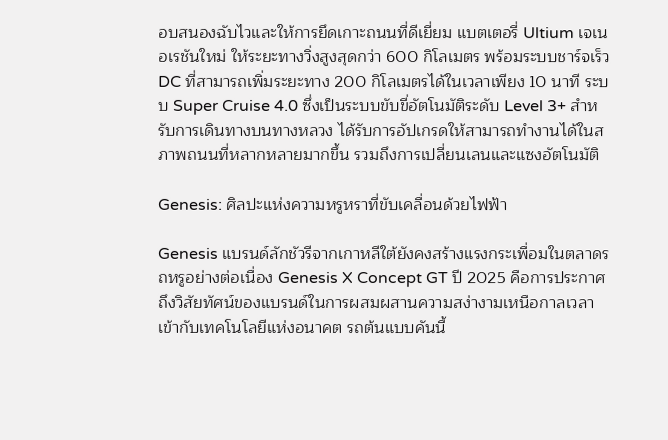อบสนองฉับไวและให้การยึดเกาะถนนที่ดีเยี่ยม แบตเตอรี่ Ultium เจเนอเรชันใหม่ ให้ระยะทางวิ่งสูงสุดกว่า 600 กิโลเมตร พร้อมระบบชาร์จเร็ว DC ที่สามารถเพิ่มระยะทาง 200 กิโลเมตรได้ในเวลาเพียง 10 นาที ระบบ Super Cruise 4.0 ซึ่งเป็นระบบขับขี่อัตโนมัติระดับ Level 3+ สำหรับการเดินทางบนทางหลวง ได้รับการอัปเกรดให้สามารถทำงานได้ในสภาพถนนที่หลากหลายมากขึ้น รวมถึงการเปลี่ยนเลนและแซงอัตโนมัติ

Genesis: ศิลปะแห่งความหรูหราที่ขับเคลื่อนด้วยไฟฟ้า

Genesis แบรนด์ลักชัวรีจากเกาหลีใต้ยังคงสร้างแรงกระเพื่อมในตลาดรถหรูอย่างต่อเนื่อง Genesis X Concept GT ปี 2025 คือการประกาศถึงวิสัยทัศน์ของแบรนด์ในการผสมผสานความสง่างามเหนือกาลเวลาเข้ากับเทคโนโลยีแห่งอนาคต รถต้นแบบคันนี้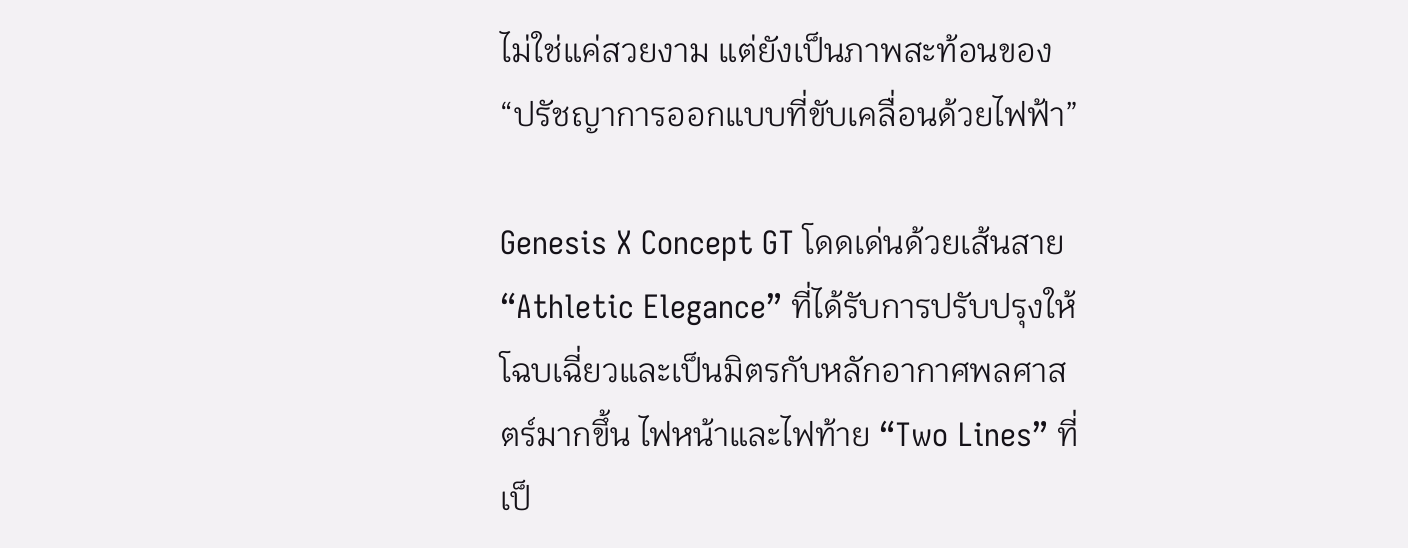ไม่ใช่แค่สวยงาม แต่ยังเป็นภาพสะท้อนของ “ปรัชญาการออกแบบที่ขับเคลื่อนด้วยไฟฟ้า”

Genesis X Concept GT โดดเด่นด้วยเส้นสาย “Athletic Elegance” ที่ได้รับการปรับปรุงให้โฉบเฉี่ยวและเป็นมิตรกับหลักอากาศพลศาสตร์มากขึ้น ไฟหน้าและไฟท้าย “Two Lines” ที่เป็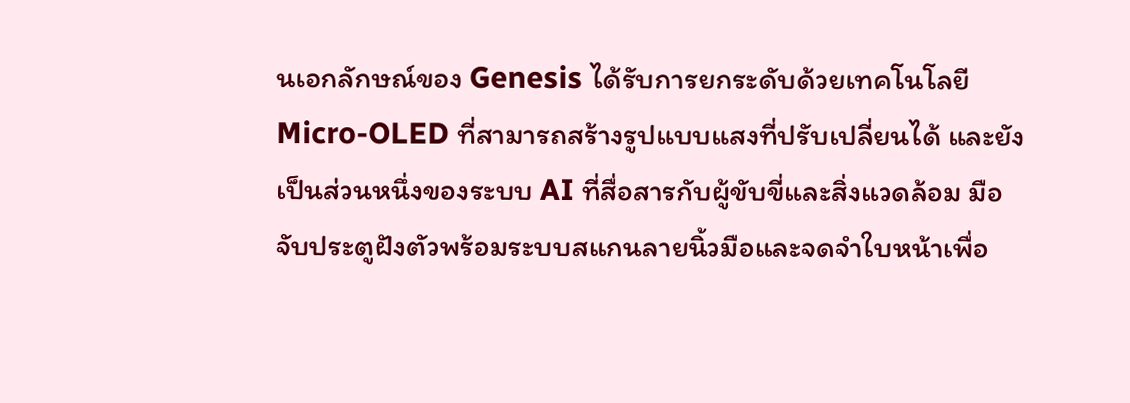นเอกลักษณ์ของ Genesis ได้รับการยกระดับด้วยเทคโนโลยี Micro-OLED ที่สามารถสร้างรูปแบบแสงที่ปรับเปลี่ยนได้ และยังเป็นส่วนหนึ่งของระบบ AI ที่สื่อสารกับผู้ขับขี่และสิ่งแวดล้อม มือจับประตูฝังตัวพร้อมระบบสแกนลายนิ้วมือและจดจำใบหน้าเพื่อ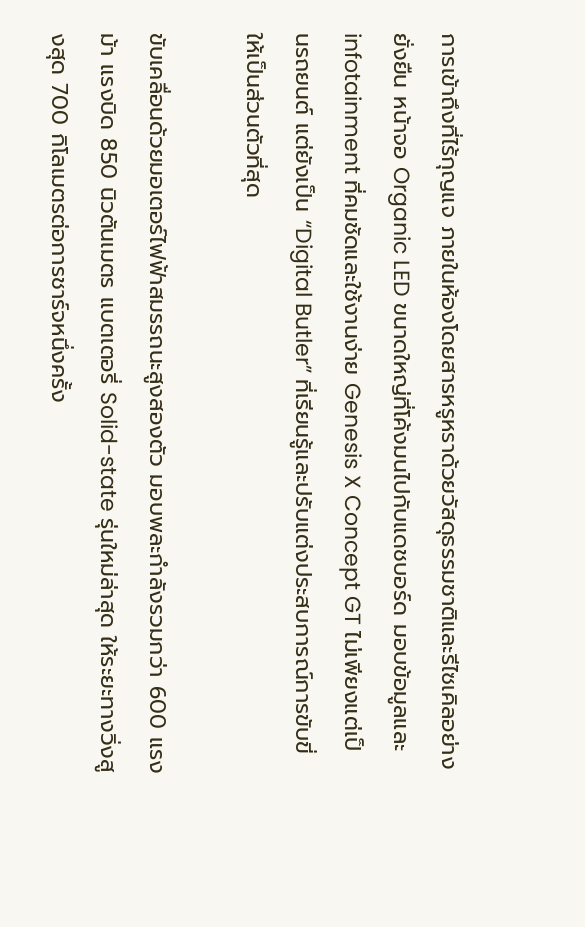การเข้าถึงที่ไร้กุญแจ ภายในห้องโดยสารหรูหราด้วยวัสดุธรรมชาติและรีไซเคิลอย่างยั่งยืน หน้าจอ Organic LED ขนาดใหญ่ที่โค้งมนไปกับแดชบอร์ด มอบข้อมูลและ infotainment ที่คมชัดและใช้งานง่าย Genesis X Concept GT ไม่เพียงแต่เป็นรถยนต์ แต่ยังเป็น “Digital Butler” ที่เรียนรู้และปรับแต่งประสบการณ์การขับขี่ให้เป็นส่วนตัวที่สุด

ขับเคลื่อนด้วยมอเตอร์ไฟฟ้าสมรรถนะสูงสองตัว มอบพละกำลังรวมกว่า 600 แรงม้า แรงบิด 850 นิวตันเมตร แบตเตอรี่ Solid-state รุ่นใหม่ล่าสุด ให้ระยะทางวิ่งสูงสุด 700 กิโลเมตรต่อการชาร์จหนึ่งครั้ง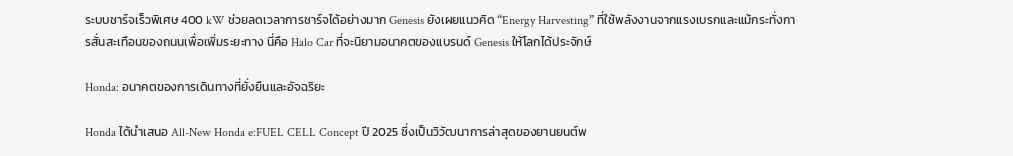ระบบชาร์จเร็วพิเศษ 400 kW ช่วยลดเวลาการชาร์จได้อย่างมาก Genesis ยังเผยแนวคิด “Energy Harvesting” ที่ใช้พลังงานจากแรงเบรกและแม้กระทั่งการสั่นสะเทือนของถนนเพื่อเพิ่มระยะทาง นี่คือ Halo Car ที่จะนิยามอนาคตของแบรนด์ Genesis ให้โลกได้ประจักษ์

Honda: อนาคตของการเดินทางที่ยั่งยืนและอัจฉริยะ

Honda ได้นำเสนอ All-New Honda e:FUEL CELL Concept ปี 2025 ซึ่งเป็นวิวัฒนาการล่าสุดของยานยนต์พ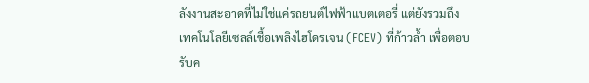ลังงานสะอาดที่ไม่ใช่แค่รถยนต์ไฟฟ้าแบตเตอรี่ แต่ยังรวมถึงเทคโนโลยีเซลล์เชื้อเพลิงไฮโดรเจน (FCEV) ที่ก้าวล้ำ เพื่อตอบรับค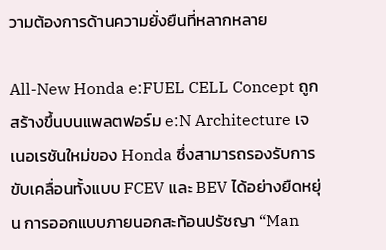วามต้องการด้านความยั่งยืนที่หลากหลาย

All-New Honda e:FUEL CELL Concept ถูกสร้างขึ้นบนแพลตฟอร์ม e:N Architecture เจเนอเรชันใหม่ของ Honda ซึ่งสามารถรองรับการขับเคลื่อนทั้งแบบ FCEV และ BEV ได้อย่างยืดหยุ่น การออกแบบภายนอกสะท้อนปรัชญา “Man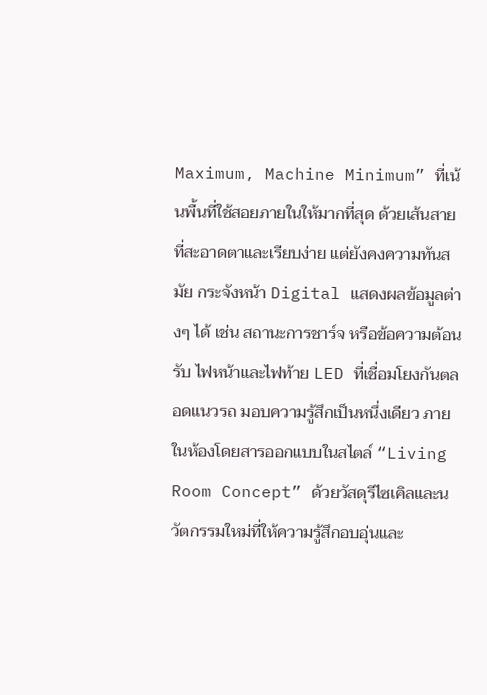Maximum, Machine Minimum” ที่เน้นพื้นที่ใช้สอยภายในให้มากที่สุด ด้วยเส้นสายที่สะอาดตาและเรียบง่าย แต่ยังคงความทันสมัย กระจังหน้า Digital แสดงผลข้อมูลต่างๆ ได้ เช่น สถานะการชาร์จ หรือข้อความต้อนรับ ไฟหน้าและไฟท้าย LED ที่เชื่อมโยงกันตลอดแนวรถ มอบความรู้สึกเป็นหนึ่งเดียว ภายในห้องโดยสารออกแบบในสไตล์ “Living Room Concept” ด้วยวัสดุรีไซเคิลและนวัตกรรมใหม่ที่ให้ความรู้สึกอบอุ่นและ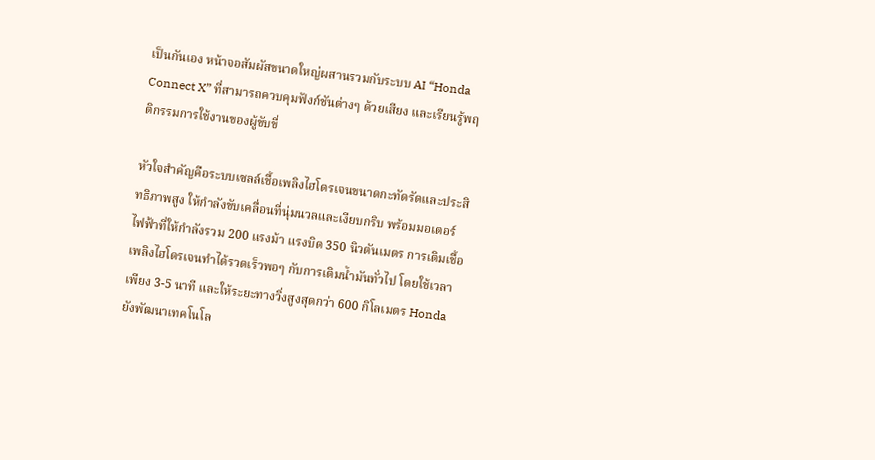เป็นกันเอง หน้าจอสัมผัสขนาดใหญ่ผสานรวมกับระบบ AI “Honda Connect X” ที่สามารถควบคุมฟังก์ชันต่างๆ ด้วยเสียง และเรียนรู้พฤติกรรมการใช้งานของผู้ขับขี่

หัวใจสำคัญคือระบบเซลล์เชื้อเพลิงไฮโดรเจนขนาดกะทัดรัดและประสิทธิภาพสูง ให้กำลังขับเคลื่อนที่นุ่มนวลและเงียบกริบ พร้อมมอเตอร์ไฟฟ้าที่ให้กำลังรวม 200 แรงม้า แรงบิด 350 นิวตันเมตร การเติมเชื้อเพลิงไฮโดรเจนทำได้รวดเร็วพอๆ กับการเติมน้ำมันทั่วไป โดยใช้เวลาเพียง 3-5 นาที และให้ระยะทางวิ่งสูงสุดกว่า 600 กิโลเมตร Honda ยังพัฒนาเทคโนโล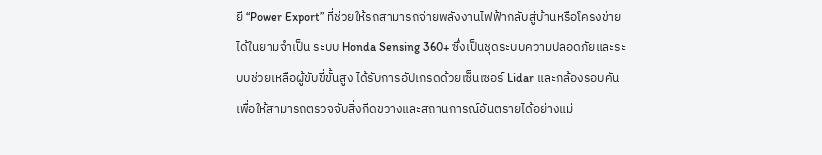ยี “Power Export” ที่ช่วยให้รถสามารถจ่ายพลังงานไฟฟ้ากลับสู่บ้านหรือโครงข่ายได้ในยามจำเป็น ระบบ Honda Sensing 360+ ซึ่งเป็นชุดระบบความปลอดภัยและระบบช่วยเหลือผู้ขับขี่ขั้นสูง ได้รับการอัปเกรดด้วยเซ็นเซอร์ Lidar และกล้องรอบคัน เพื่อให้สามารถตรวจจับสิ่งกีดขวางและสถานการณ์อันตรายได้อย่างแม่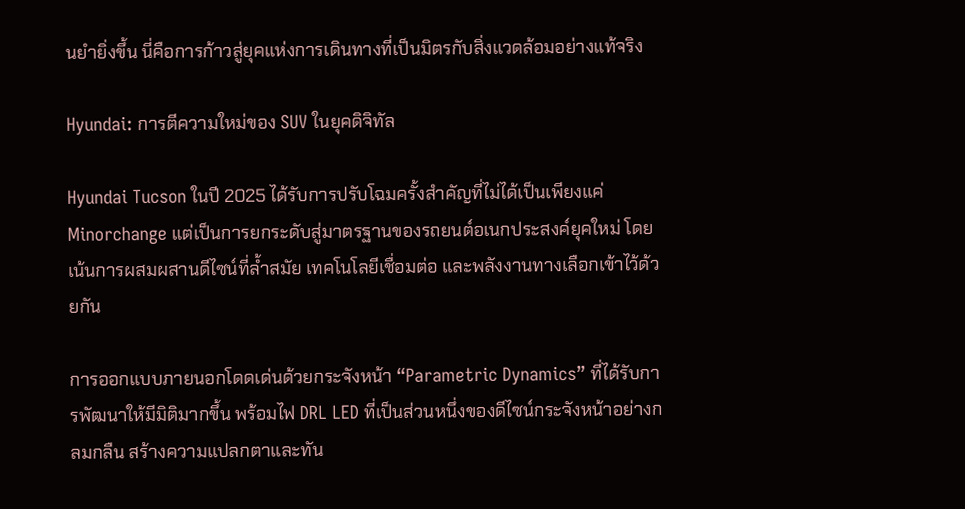นยำยิ่งขึ้น นี่คือการก้าวสู่ยุคแห่งการเดินทางที่เป็นมิตรกับสิ่งแวดล้อมอย่างแท้จริง

Hyundai: การตีความใหม่ของ SUV ในยุคดิจิทัล

Hyundai Tucson ในปี 2025 ได้รับการปรับโฉมครั้งสำคัญที่ไม่ได้เป็นเพียงแค่ Minorchange แต่เป็นการยกระดับสู่มาตรฐานของรถยนต์อเนกประสงค์ยุคใหม่ โดยเน้นการผสมผสานดีไซน์ที่ล้ำสมัย เทคโนโลยีเชื่อมต่อ และพลังงานทางเลือกเข้าไว้ด้วยกัน

การออกแบบภายนอกโดดเด่นด้วยกระจังหน้า “Parametric Dynamics” ที่ได้รับการพัฒนาให้มีมิติมากขึ้น พร้อมไฟ DRL LED ที่เป็นส่วนหนึ่งของดีไซน์กระจังหน้าอย่างกลมกลืน สร้างความแปลกตาและทัน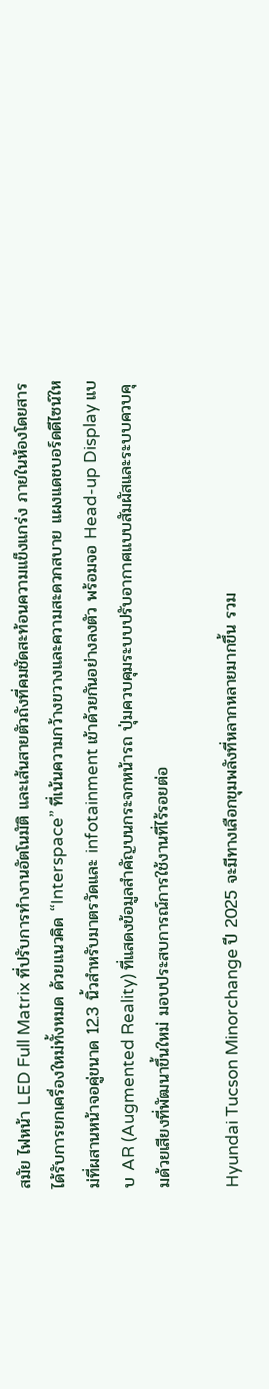สมัย ไฟหน้า LED Full Matrix ที่ปรับการทำงานอัตโนมัติ และเส้นสายตัวถังที่คมชัดสะท้อนความแข็งแกร่ง ภายในห้องโดยสารได้รับการยกเครื่องใหม่ทั้งหมด ด้วยแนวคิด “Interspace” ที่เน้นความกว้างขวางและความสะดวกสบาย แผงแดชบอร์ดดีไซน์ใหม่ที่ผสานหน้าจอคู่ขนาด 12.3 นิ้วสำหรับมาตรวัดและ infotainment เข้าด้วยกันอย่างลงตัว พร้อมจอ Head-up Display แบบ AR (Augmented Reality) ที่แสดงข้อมูลสำคัญบนกระจกหน้ารถ ปุ่มควบคุมระบบปรับอากาศแบบสัมผัสและระบบควบคุมด้วยเสียงที่พัฒนาขึ้นใหม่ มอบประสบการณ์การใช้งานที่ไร้รอยต่อ

Hyundai Tucson Minorchange ปี 2025 จะมีทางเลือกขุมพลังที่หลากหลายมากขึ้น รวม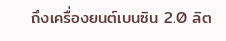ถึงเครื่องยนต์เบนซิน 2.0 ลิต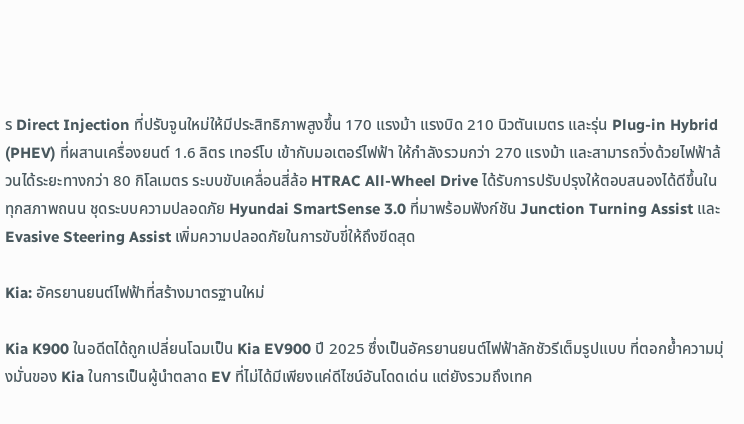ร Direct Injection ที่ปรับจูนใหม่ให้มีประสิทธิภาพสูงขึ้น 170 แรงม้า แรงบิด 210 นิวตันเมตร และรุ่น Plug-in Hybrid (PHEV) ที่ผสานเครื่องยนต์ 1.6 ลิตร เทอร์โบ เข้ากับมอเตอร์ไฟฟ้า ให้กำลังรวมกว่า 270 แรงม้า และสามารถวิ่งด้วยไฟฟ้าล้วนได้ระยะทางกว่า 80 กิโลเมตร ระบบขับเคลื่อนสี่ล้อ HTRAC All-Wheel Drive ได้รับการปรับปรุงให้ตอบสนองได้ดีขึ้นในทุกสภาพถนน ชุดระบบความปลอดภัย Hyundai SmartSense 3.0 ที่มาพร้อมฟังก์ชัน Junction Turning Assist และ Evasive Steering Assist เพิ่มความปลอดภัยในการขับขี่ให้ถึงขีดสุด

Kia: อัครยานยนต์ไฟฟ้าที่สร้างมาตรฐานใหม่

Kia K900 ในอดีตได้ถูกเปลี่ยนโฉมเป็น Kia EV900 ปี 2025 ซึ่งเป็นอัครยานยนต์ไฟฟ้าลักชัวรีเต็มรูปแบบ ที่ตอกย้ำความมุ่งมั่นของ Kia ในการเป็นผู้นำตลาด EV ที่ไม่ได้มีเพียงแค่ดีไซน์อันโดดเด่น แต่ยังรวมถึงเทค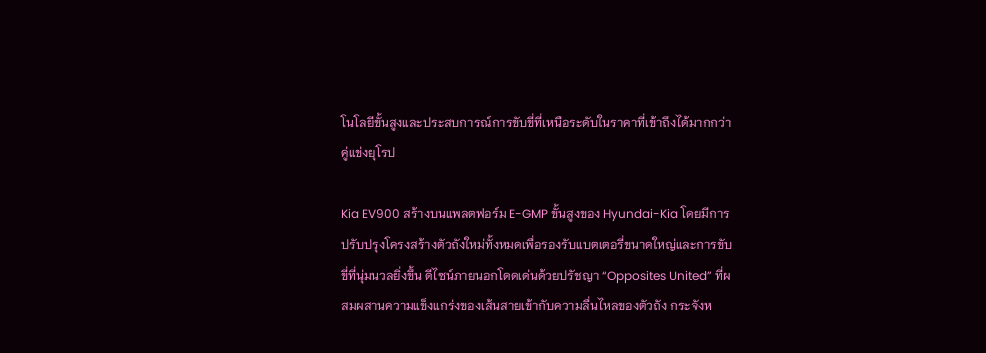โนโลยีขั้นสูงและประสบการณ์การขับขี่ที่เหนือระดับในราคาที่เข้าถึงได้มากกว่าคู่แข่งยุโรป

Kia EV900 สร้างบนแพลตฟอร์ม E-GMP ขั้นสูงของ Hyundai-Kia โดยมีการปรับปรุงโครงสร้างตัวถังใหม่ทั้งหมดเพื่อรองรับแบตเตอรี่ขนาดใหญ่และการขับขี่ที่นุ่มนวลยิ่งขึ้น ดีไซน์ภายนอกโดดเด่นด้วยปรัชญา “Opposites United” ที่ผสมผสานความแข็งแกร่งของเส้นสายเข้ากับความลื่นไหลของตัวถัง กระจังห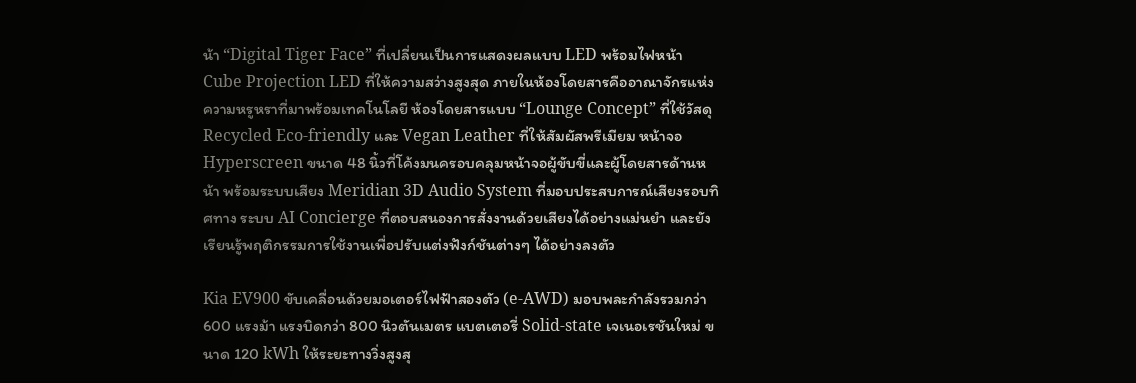น้า “Digital Tiger Face” ที่เปลี่ยนเป็นการแสดงผลแบบ LED พร้อมไฟหน้า Cube Projection LED ที่ให้ความสว่างสูงสุด ภายในห้องโดยสารคืออาณาจักรแห่งความหรูหราที่มาพร้อมเทคโนโลยี ห้องโดยสารแบบ “Lounge Concept” ที่ใช้วัสดุ Recycled Eco-friendly และ Vegan Leather ที่ให้สัมผัสพรีเมียม หน้าจอ Hyperscreen ขนาด 48 นิ้วที่โค้งมนครอบคลุมหน้าจอผู้ขับขี่และผู้โดยสารด้านหน้า พร้อมระบบเสียง Meridian 3D Audio System ที่มอบประสบการณ์เสียงรอบทิศทาง ระบบ AI Concierge ที่ตอบสนองการสั่งงานด้วยเสียงได้อย่างแม่นยำ และยังเรียนรู้พฤติกรรมการใช้งานเพื่อปรับแต่งฟังก์ชันต่างๆ ได้อย่างลงตัว

Kia EV900 ขับเคลื่อนด้วยมอเตอร์ไฟฟ้าสองตัว (e-AWD) มอบพละกำลังรวมกว่า 600 แรงม้า แรงบิดกว่า 800 นิวตันเมตร แบตเตอรี่ Solid-state เจเนอเรชันใหม่ ขนาด 120 kWh ให้ระยะทางวิ่งสูงสุ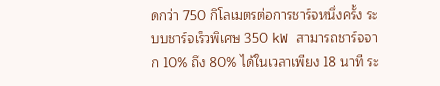ดกว่า 750 กิโลเมตรต่อการชาร์จหนึ่งครั้ง ระบบชาร์จเร็วพิเศษ 350 kW สามารถชาร์จจาก 10% ถึง 80% ได้ในเวลาเพียง 18 นาที ระ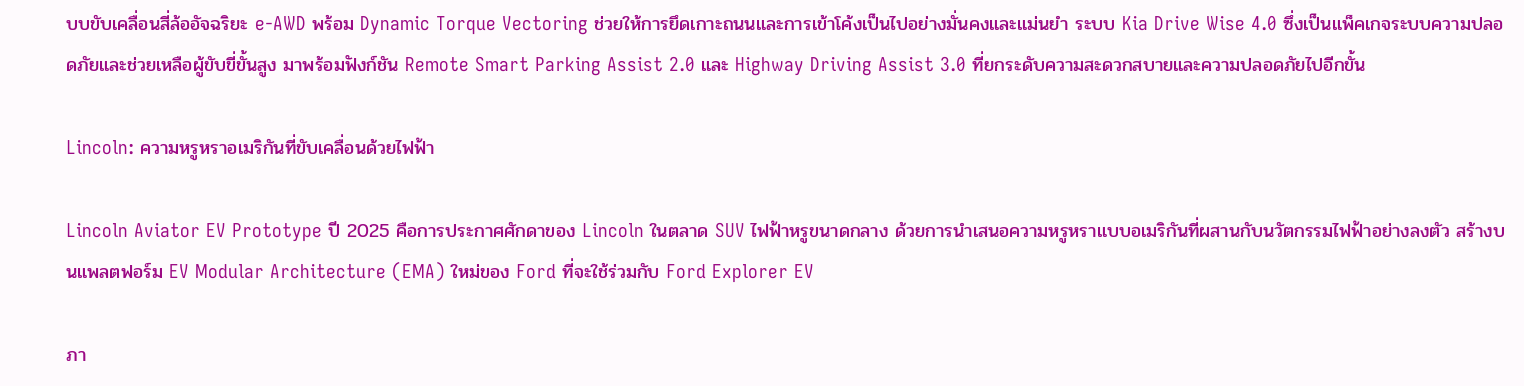บบขับเคลื่อนสี่ล้ออัจฉริยะ e-AWD พร้อม Dynamic Torque Vectoring ช่วยให้การยึดเกาะถนนและการเข้าโค้งเป็นไปอย่างมั่นคงและแม่นยำ ระบบ Kia Drive Wise 4.0 ซึ่งเป็นแพ็คเกจระบบความปลอดภัยและช่วยเหลือผู้ขับขี่ขั้นสูง มาพร้อมฟังก์ชัน Remote Smart Parking Assist 2.0 และ Highway Driving Assist 3.0 ที่ยกระดับความสะดวกสบายและความปลอดภัยไปอีกขั้น

Lincoln: ความหรูหราอเมริกันที่ขับเคลื่อนด้วยไฟฟ้า

Lincoln Aviator EV Prototype ปี 2025 คือการประกาศศักดาของ Lincoln ในตลาด SUV ไฟฟ้าหรูขนาดกลาง ด้วยการนำเสนอความหรูหราแบบอเมริกันที่ผสานกับนวัตกรรมไฟฟ้าอย่างลงตัว สร้างบนแพลตฟอร์ม EV Modular Architecture (EMA) ใหม่ของ Ford ที่จะใช้ร่วมกับ Ford Explorer EV

ภา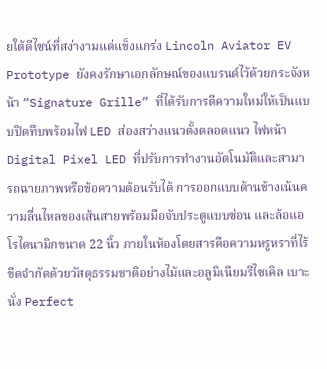ยใต้ดีไซน์ที่สง่างามแต่แข็งแกร่ง Lincoln Aviator EV Prototype ยังคงรักษาเอกลักษณ์ของแบรนด์ไว้ด้วยกระจังหน้า “Signature Grille” ที่ได้รับการตีความใหม่ให้เป็นแบบปิดทึบพร้อมไฟ LED ส่องสว่างแนวตั้งตลอดแนว ไฟหน้า Digital Pixel LED ที่ปรับการทำงานอัตโนมัติและสามารถฉายภาพหรือข้อความต้อนรับได้ การออกแบบด้านข้างเน้นความลื่นไหลของเส้นสายพร้อมมือจับประตูแบบซ่อน และล้อแอโรไดนามิกขนาด 22 นิ้ว ภายในห้องโดยสารคือความหรูหราที่ไร้ขีดจำกัดด้วยวัสดุธรรมชาติอย่างไม้และอลูมิเนียมรีไซเคิล เบาะนั่ง Perfect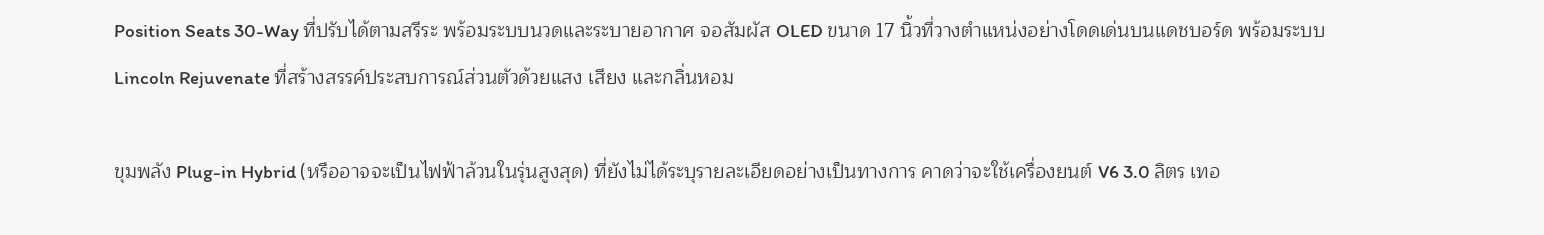Position Seats 30-Way ที่ปรับได้ตามสรีระ พร้อมระบบนวดและระบายอากาศ จอสัมผัส OLED ขนาด 17 นิ้วที่วางตำแหน่งอย่างโดดเด่นบนแดชบอร์ด พร้อมระบบ Lincoln Rejuvenate ที่สร้างสรรค์ประสบการณ์ส่วนตัวด้วยแสง เสียง และกลิ่นหอม

ขุมพลัง Plug-in Hybrid (หรืออาจจะเป็นไฟฟ้าล้วนในรุ่นสูงสุด) ที่ยังไม่ได้ระบุรายละเอียดอย่างเป็นทางการ คาดว่าจะใช้เครื่องยนต์ V6 3.0 ลิตร เทอ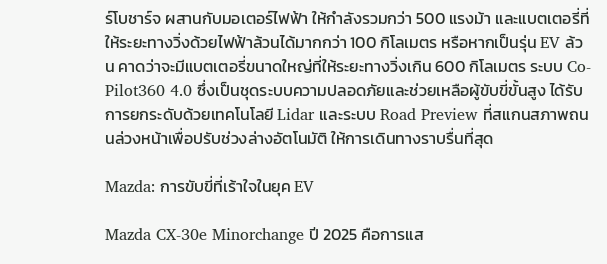ร์โบชาร์จ ผสานกับมอเตอร์ไฟฟ้า ให้กำลังรวมกว่า 500 แรงม้า และแบตเตอรี่ที่ให้ระยะทางวิ่งด้วยไฟฟ้าล้วนได้มากกว่า 100 กิโลเมตร หรือหากเป็นรุ่น EV ล้วน คาดว่าจะมีแบตเตอรี่ขนาดใหญ่ที่ให้ระยะทางวิ่งเกิน 600 กิโลเมตร ระบบ Co-Pilot360 4.0 ซึ่งเป็นชุดระบบความปลอดภัยและช่วยเหลือผู้ขับขี่ขั้นสูง ได้รับการยกระดับด้วยเทคโนโลยี Lidar และระบบ Road Preview ที่สแกนสภาพถนนล่วงหน้าเพื่อปรับช่วงล่างอัตโนมัติ ให้การเดินทางราบรื่นที่สุด

Mazda: การขับขี่ที่เร้าใจในยุค EV

Mazda CX-30e Minorchange ปี 2025 คือการแส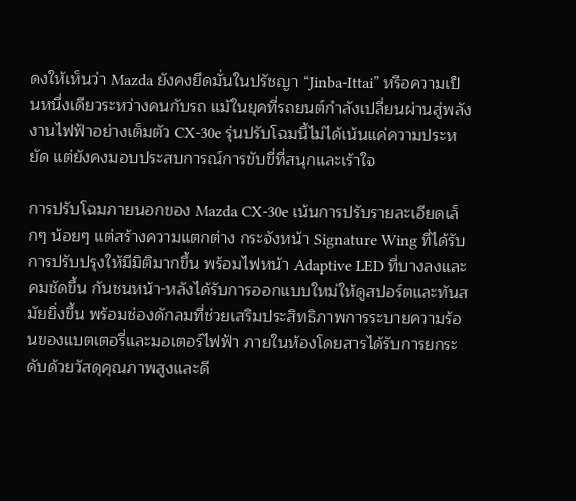ดงให้เห็นว่า Mazda ยังคงยึดมั่นในปรัชญา “Jinba-Ittai” หรือความเป็นหนึ่งเดียวระหว่างคนกับรถ แม้ในยุคที่รถยนต์กำลังเปลี่ยนผ่านสู่พลังงานไฟฟ้าอย่างเต็มตัว CX-30e รุ่นปรับโฉมนี้ไม่ได้เน้นแค่ความประหยัด แต่ยังคงมอบประสบการณ์การขับขี่ที่สนุกและเร้าใจ

การปรับโฉมภายนอกของ Mazda CX-30e เน้นการปรับรายละเอียดเล็กๆ น้อยๆ แต่สร้างความแตกต่าง กระจังหน้า Signature Wing ที่ได้รับการปรับปรุงให้มีมิติมากขึ้น พร้อมไฟหน้า Adaptive LED ที่บางลงและคมชัดขึ้น กันชนหน้า-หลังได้รับการออกแบบใหม่ให้ดูสปอร์ตและทันสมัยยิ่งขึ้น พร้อมช่องดักลมที่ช่วยเสริมประสิทธิภาพการระบายความร้อนของแบตเตอรี่และมอเตอร์ไฟฟ้า ภายในห้องโดยสารได้รับการยกระดับด้วยวัสดุคุณภาพสูงและดี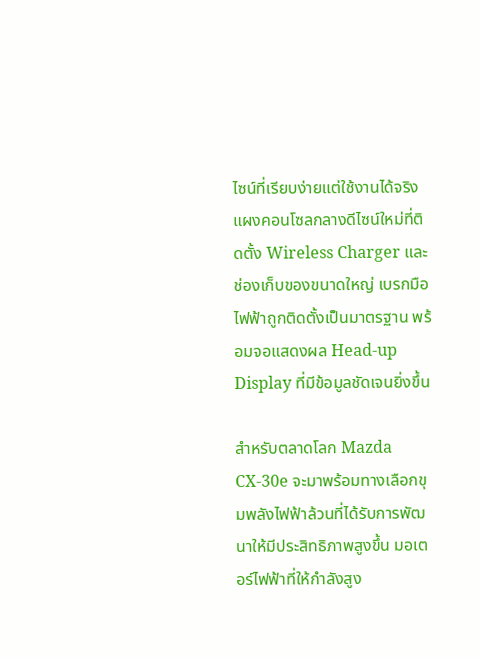ไซน์ที่เรียบง่ายแต่ใช้งานได้จริง แผงคอนโซลกลางดีไซน์ใหม่ที่ติดตั้ง Wireless Charger และช่องเก็บของขนาดใหญ่ เบรกมือไฟฟ้าถูกติดตั้งเป็นมาตรฐาน พร้อมจอแสดงผล Head-up Display ที่มีข้อมูลชัดเจนยิ่งขึ้น

สำหรับตลาดโลก Mazda CX-30e จะมาพร้อมทางเลือกขุมพลังไฟฟ้าล้วนที่ได้รับการพัฒนาให้มีประสิทธิภาพสูงขึ้น มอเตอร์ไฟฟ้าที่ให้กำลังสูง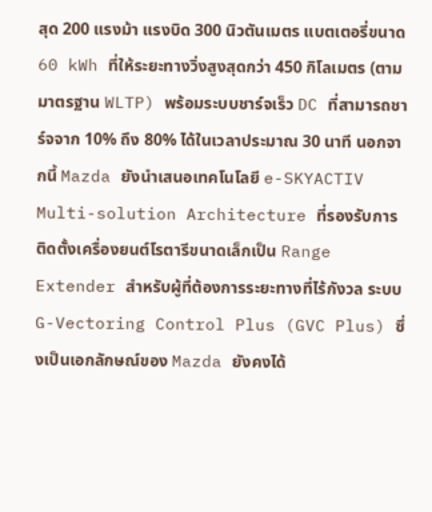สุด 200 แรงม้า แรงบิด 300 นิวตันเมตร แบตเตอรี่ขนาด 60 kWh ที่ให้ระยะทางวิ่งสูงสุดกว่า 450 กิโลเมตร (ตามมาตรฐาน WLTP) พร้อมระบบชาร์จเร็ว DC ที่สามารถชาร์จจาก 10% ถึง 80% ได้ในเวลาประมาณ 30 นาที นอกจากนี้ Mazda ยังนำเสนอเทคโนโลยี e-SKYACTIV Multi-solution Architecture ที่รองรับการติดตั้งเครื่องยนต์โรตารีขนาดเล็กเป็น Range Extender สำหรับผู้ที่ต้องการระยะทางที่ไร้กังวล ระบบ G-Vectoring Control Plus (GVC Plus) ซึ่งเป็นเอกลักษณ์ของ Mazda ยังคงได้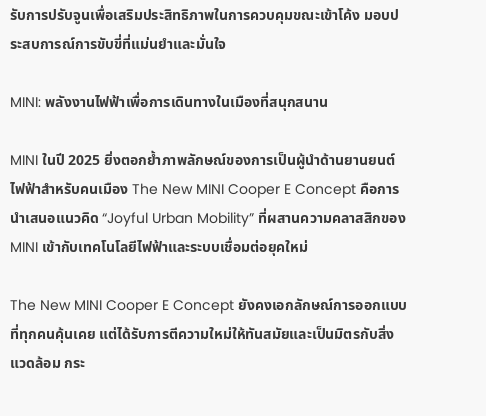รับการปรับจูนเพื่อเสริมประสิทธิภาพในการควบคุมขณะเข้าโค้ง มอบประสบการณ์การขับขี่ที่แม่นยำและมั่นใจ

MINI: พลังงานไฟฟ้าเพื่อการเดินทางในเมืองที่สนุกสนาน

MINI ในปี 2025 ยิ่งตอกย้ำภาพลักษณ์ของการเป็นผู้นำด้านยานยนต์ไฟฟ้าสำหรับคนเมือง The New MINI Cooper E Concept คือการนำเสนอแนวคิด “Joyful Urban Mobility” ที่ผสานความคลาสสิกของ MINI เข้ากับเทคโนโลยีไฟฟ้าและระบบเชื่อมต่อยุคใหม่

The New MINI Cooper E Concept ยังคงเอกลักษณ์การออกแบบที่ทุกคนคุ้นเคย แต่ได้รับการตีความใหม่ให้ทันสมัยและเป็นมิตรกับสิ่งแวดล้อม กระ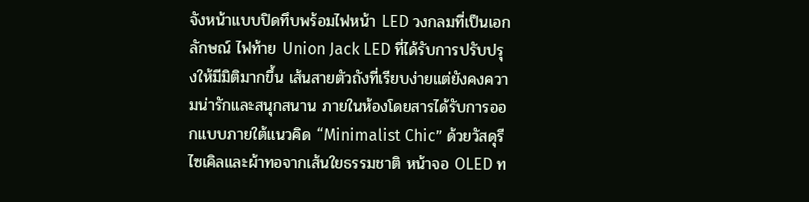จังหน้าแบบปิดทึบพร้อมไฟหน้า LED วงกลมที่เป็นเอกลักษณ์ ไฟท้าย Union Jack LED ที่ได้รับการปรับปรุงให้มีมิติมากขึ้น เส้นสายตัวถังที่เรียบง่ายแต่ยังคงความน่ารักและสนุกสนาน ภายในห้องโดยสารได้รับการออกแบบภายใต้แนวคิด “Minimalist Chic” ด้วยวัสดุรีไซเคิลและผ้าทอจากเส้นใยธรรมชาติ หน้าจอ OLED ท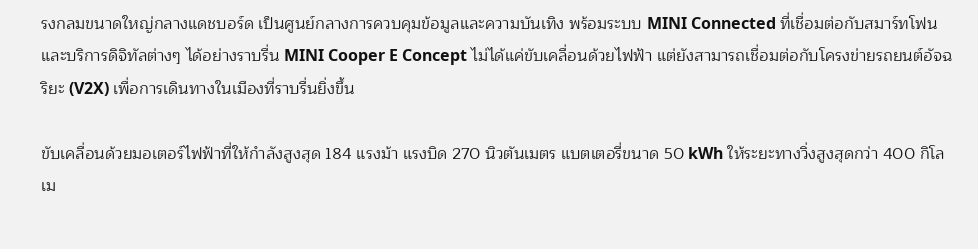รงกลมขนาดใหญ่กลางแดชบอร์ด เป็นศูนย์กลางการควบคุมข้อมูลและความบันเทิง พร้อมระบบ MINI Connected ที่เชื่อมต่อกับสมาร์ทโฟนและบริการดิจิทัลต่างๆ ได้อย่างราบรื่น MINI Cooper E Concept ไม่ได้แค่ขับเคลื่อนด้วยไฟฟ้า แต่ยังสามารถเชื่อมต่อกับโครงข่ายรถยนต์อัจฉริยะ (V2X) เพื่อการเดินทางในเมืองที่ราบรื่นยิ่งขึ้น

ขับเคลื่อนด้วยมอเตอร์ไฟฟ้าที่ให้กำลังสูงสุด 184 แรงม้า แรงบิด 270 นิวตันเมตร แบตเตอรี่ขนาด 50 kWh ให้ระยะทางวิ่งสูงสุดกว่า 400 กิโลเม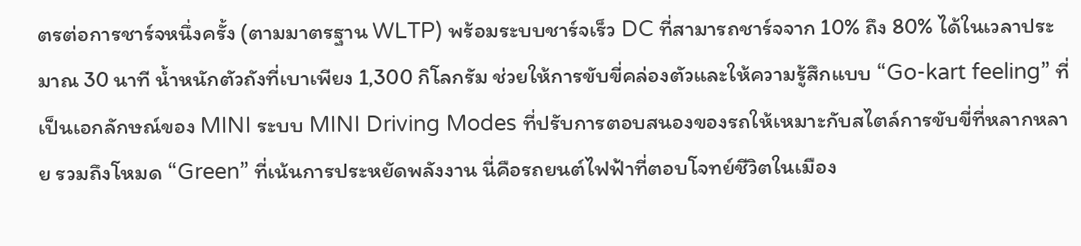ตรต่อการชาร์จหนึ่งครั้ง (ตามมาตรฐาน WLTP) พร้อมระบบชาร์จเร็ว DC ที่สามารถชาร์จจาก 10% ถึง 80% ได้ในเวลาประมาณ 30 นาที น้ำหนักตัวถังที่เบาเพียง 1,300 กิโลกรัม ช่วยให้การขับขี่คล่องตัวและให้ความรู้สึกแบบ “Go-kart feeling” ที่เป็นเอกลักษณ์ของ MINI ระบบ MINI Driving Modes ที่ปรับการตอบสนองของรถให้เหมาะกับสไตล์การขับขี่ที่หลากหลาย รวมถึงโหมด “Green” ที่เน้นการประหยัดพลังงาน นี่คือรถยนต์ไฟฟ้าที่ตอบโจทย์ชีวิตในเมือง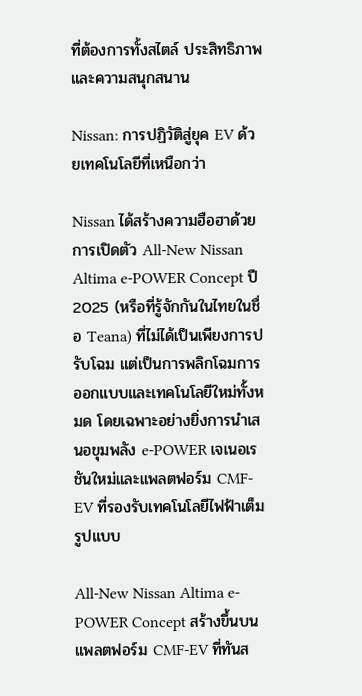ที่ต้องการทั้งสไตล์ ประสิทธิภาพ และความสนุกสนาน

Nissan: การปฏิวัติสู่ยุค EV ด้วยเทคโนโลยีที่เหนือกว่า

Nissan ได้สร้างความฮือฮาด้วยการเปิดตัว All-New Nissan Altima e-POWER Concept ปี 2025 (หรือที่รู้จักกันในไทยในชื่อ Teana) ที่ไม่ได้เป็นเพียงการปรับโฉม แต่เป็นการพลิกโฉมการออกแบบและเทคโนโลยีใหม่ทั้งหมด โดยเฉพาะอย่างยิ่งการนำเสนอขุมพลัง e-POWER เจเนอเรชันใหม่และแพลตฟอร์ม CMF-EV ที่รองรับเทคโนโลยีไฟฟ้าเต็มรูปแบบ

All-New Nissan Altima e-POWER Concept สร้างขึ้นบนแพลตฟอร์ม CMF-EV ที่ทันส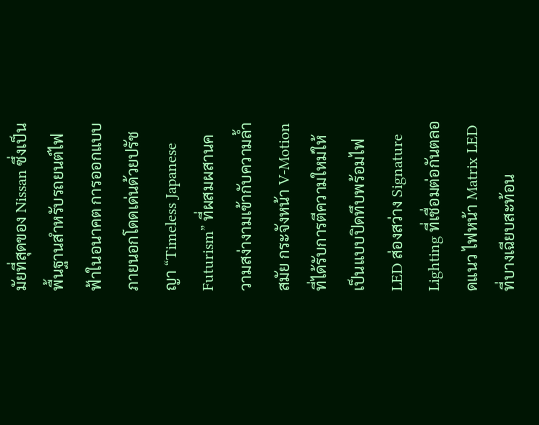มัยที่สุดของ Nissan ซึ่งเป็นพื้นฐานสำหรับรถยนต์ไฟฟ้าในอนาคต การออกแบบภายนอกโดดเด่นด้วยปรัชญา “Timeless Japanese Futurism” ที่ผสมผสานความสง่างามเข้ากับความล้ำสมัย กระจังหน้า V-Motion ที่ได้รับการตีความใหม่ให้เป็นแบบปิดทึบพร้อมไฟ LED ส่องสว่าง Signature Lighting ที่เชื่อมต่อกันตลอดแนว ไฟหน้า Matrix LED ที่บางเฉียบสะท้อน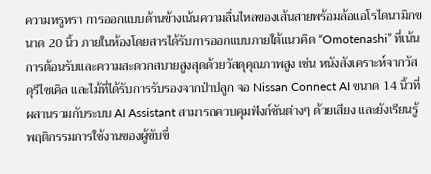ความหรูหรา การออกแบบด้านข้างเน้นความลื่นไหลของเส้นสายพร้อมล้อแอโรไดนามิกขนาด 20 นิ้ว ภายในห้องโดยสารได้รับการออกแบบภายใต้แนวคิด “Omotenashi” ที่เน้นการต้อนรับและความสะดวกสบายสูงสุดด้วยวัสดุคุณภาพสูง เช่น หนังสังเคราะห์จากวัสดุรีไซเคิล และไม้ที่ได้รับการรับรองจากป่าปลูก จอ Nissan Connect AI ขนาด 14 นิ้วที่ผสานรวมกับระบบ AI Assistant สามารถควบคุมฟังก์ชันต่างๆ ด้วยเสียง และยังเรียนรู้พฤติกรรมการใช้งานของผู้ขับขี่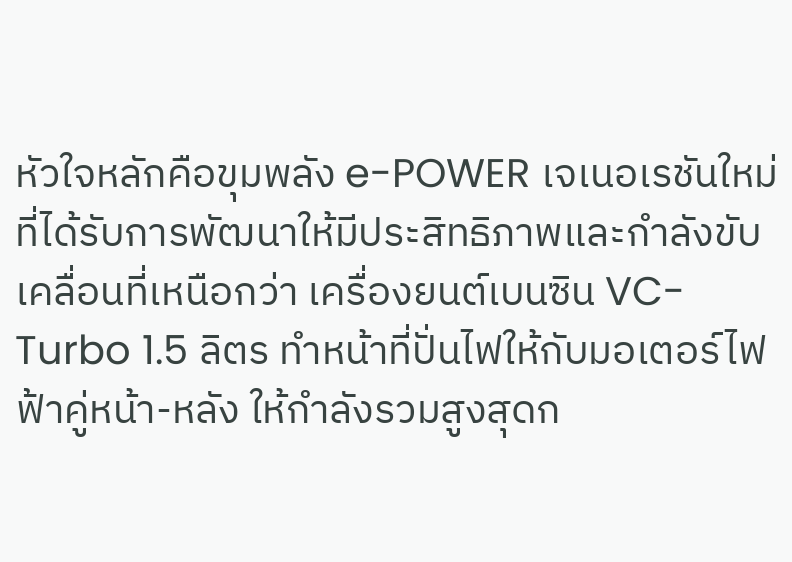หัวใจหลักคือขุมพลัง e-POWER เจเนอเรชันใหม่ ที่ได้รับการพัฒนาให้มีประสิทธิภาพและกำลังขับเคลื่อนที่เหนือกว่า เครื่องยนต์เบนซิน VC-Turbo 1.5 ลิตร ทำหน้าที่ปั่นไฟให้กับมอเตอร์ไฟฟ้าคู่หน้า-หลัง ให้กำลังรวมสูงสุดก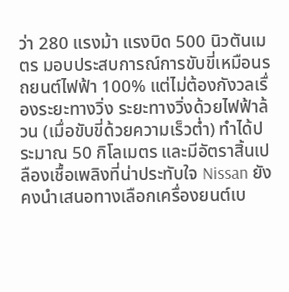ว่า 280 แรงม้า แรงบิด 500 นิวตันเมตร มอบประสบการณ์การขับขี่เหมือนรถยนต์ไฟฟ้า 100% แต่ไม่ต้องกังวลเรื่องระยะทางวิ่ง ระยะทางวิ่งด้วยไฟฟ้าล้วน (เมื่อขับขี่ด้วยความเร็วต่ำ) ทำได้ประมาณ 50 กิโลเมตร และมีอัตราสิ้นเปลืองเชื้อเพลิงที่น่าประทับใจ Nissan ยังคงนำเสนอทางเลือกเครื่องยนต์เบ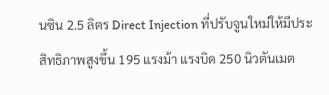นซิน 2.5 ลิตร Direct Injection ที่ปรับจูนใหม่ให้มีประสิทธิภาพสูงขึ้น 195 แรงม้า แรงบิด 250 นิวตันเมต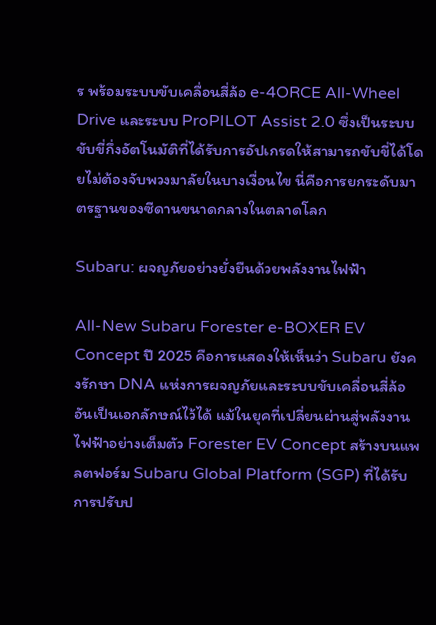ร พร้อมระบบขับเคลื่อนสี่ล้อ e-4ORCE All-Wheel Drive และระบบ ProPILOT Assist 2.0 ซึ่งเป็นระบบขับขี่กึ่งอัตโนมัติที่ได้รับการอัปเกรดให้สามารถขับขี่ได้โดยไม่ต้องจับพวงมาลัยในบางเงื่อนไข นี่คือการยกระดับมาตรฐานของซีดานขนาดกลางในตลาดโลก

Subaru: ผจญภัยอย่างยั่งยืนด้วยพลังงานไฟฟ้า

All-New Subaru Forester e-BOXER EV Concept ปี 2025 คือการแสดงให้เห็นว่า Subaru ยังคงรักษา DNA แห่งการผจญภัยและระบบขับเคลื่อนสี่ล้ออันเป็นเอกลักษณ์ไว้ได้ แม้ในยุคที่เปลี่ยนผ่านสู่พลังงานไฟฟ้าอย่างเต็มตัว Forester EV Concept สร้างบนแพลตฟอร์ม Subaru Global Platform (SGP) ที่ได้รับการปรับป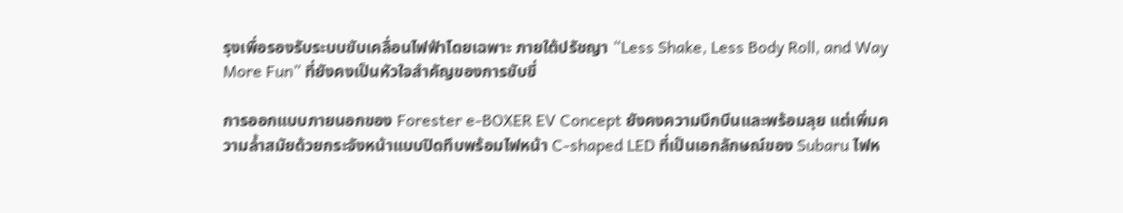รุงเพื่อรองรับระบบขับเคลื่อนไฟฟ้าโดยเฉพาะ ภายใต้ปรัชญา “Less Shake, Less Body Roll, and Way More Fun” ที่ยังคงเป็นหัวใจสำคัญของการขับขี่

การออกแบบภายนอกของ Forester e-BOXER EV Concept ยังคงความบึกบึนและพร้อมลุย แต่เพิ่มความล้ำสมัยด้วยกระจังหน้าแบบปิดทึบพร้อมไฟหน้า C-shaped LED ที่เป็นเอกลักษณ์ของ Subaru ไฟห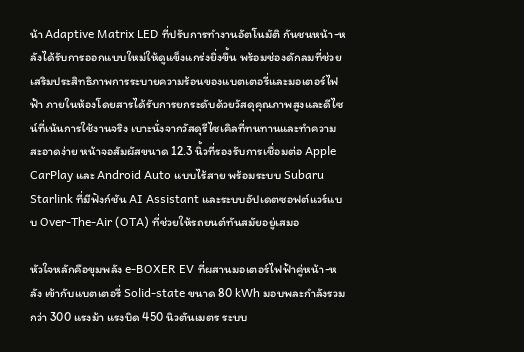น้า Adaptive Matrix LED ที่ปรับการทำงานอัตโนมัติ กันชนหน้า-หลังได้รับการออกแบบใหม่ให้ดูแข็งแกร่งยิ่งขึ้น พร้อมช่องดักลมที่ช่วยเสริมประสิทธิภาพการระบายความร้อนของแบตเตอรี่และมอเตอร์ไฟฟ้า ภายในห้องโดยสารได้รับการยกระดับด้วยวัสดุคุณภาพสูงและดีไซน์ที่เน้นการใช้งานจริง เบาะนั่งจากวัสดุรีไซเคิลที่ทนทานและทำความสะอาดง่าย หน้าจอสัมผัสขนาด 12.3 นิ้วที่รองรับการเชื่อมต่อ Apple CarPlay และ Android Auto แบบไร้สาย พร้อมระบบ Subaru Starlink ที่มีฟังก์ชัน AI Assistant และระบบอัปเดตซอฟต์แวร์แบบ Over-The-Air (OTA) ที่ช่วยให้รถยนต์ทันสมัยอยู่เสมอ

หัวใจหลักคือขุมพลัง e-BOXER EV ที่ผสานมอเตอร์ไฟฟ้าคู่หน้า-หลัง เข้ากับแบตเตอรี่ Solid-state ขนาด 80 kWh มอบพละกำลังรวมกว่า 300 แรงม้า แรงบิด 450 นิวตันเมตร ระบบ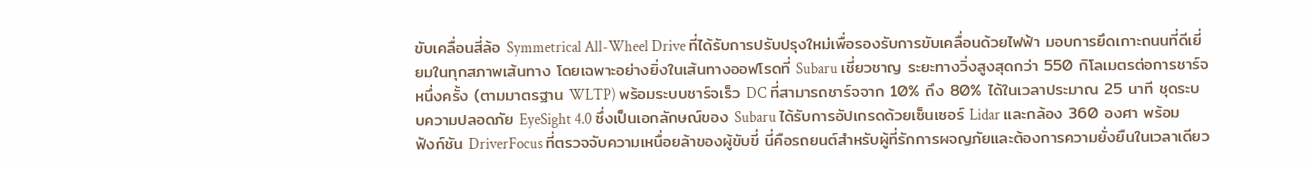ขับเคลื่อนสี่ล้อ Symmetrical All-Wheel Drive ที่ได้รับการปรับปรุงใหม่เพื่อรองรับการขับเคลื่อนด้วยไฟฟ้า มอบการยึดเกาะถนนที่ดีเยี่ยมในทุกสภาพเส้นทาง โดยเฉพาะอย่างยิ่งในเส้นทางออฟโรดที่ Subaru เชี่ยวชาญ ระยะทางวิ่งสูงสุดกว่า 550 กิโลเมตรต่อการชาร์จหนึ่งครั้ง (ตามมาตรฐาน WLTP) พร้อมระบบชาร์จเร็ว DC ที่สามารถชาร์จจาก 10% ถึง 80% ได้ในเวลาประมาณ 25 นาที ชุดระบบความปลอดภัย EyeSight 4.0 ซึ่งเป็นเอกลักษณ์ของ Subaru ได้รับการอัปเกรดด้วยเซ็นเซอร์ Lidar และกล้อง 360 องศา พร้อมฟังก์ชัน DriverFocus ที่ตรวจจับความเหนื่อยล้าของผู้ขับขี่ นี่คือรถยนต์สำหรับผู้ที่รักการผจญภัยและต้องการความยั่งยืนในเวลาเดียว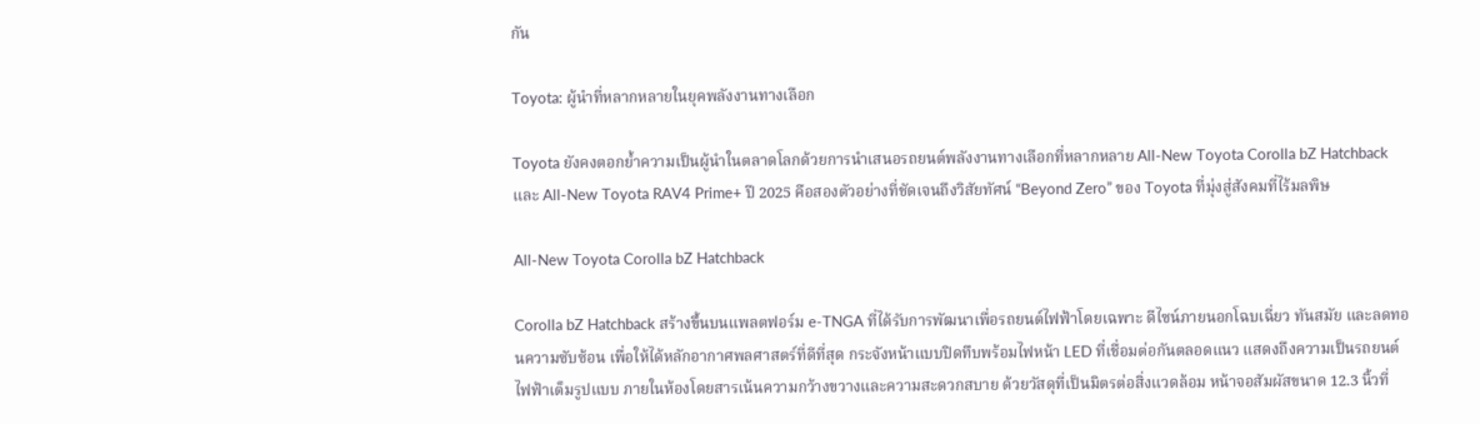กัน

Toyota: ผู้นำที่หลากหลายในยุคพลังงานทางเลือก

Toyota ยังคงตอกย้ำความเป็นผู้นำในตลาดโลกด้วยการนำเสนอรถยนต์พลังงานทางเลือกที่หลากหลาย All-New Toyota Corolla bZ Hatchback และ All-New Toyota RAV4 Prime+ ปี 2025 คือสองตัวอย่างที่ชัดเจนถึงวิสัยทัศน์ “Beyond Zero” ของ Toyota ที่มุ่งสู่สังคมที่ไร้มลพิษ

All-New Toyota Corolla bZ Hatchback

Corolla bZ Hatchback สร้างขึ้นบนแพลตฟอร์ม e-TNGA ที่ได้รับการพัฒนาเพื่อรถยนต์ไฟฟ้าโดยเฉพาะ ดีไซน์ภายนอกโฉบเฉี่ยว ทันสมัย และลดทอนความซับซ้อน เพื่อให้ได้หลักอากาศพลศาสตร์ที่ดีที่สุด กระจังหน้าแบบปิดทึบพร้อมไฟหน้า LED ที่เชื่อมต่อกันตลอดแนว แสดงถึงความเป็นรถยนต์ไฟฟ้าเต็มรูปแบบ ภายในห้องโดยสารเน้นความกว้างขวางและความสะดวกสบาย ด้วยวัสดุที่เป็นมิตรต่อสิ่งแวดล้อม หน้าจอสัมผัสขนาด 12.3 นิ้วที่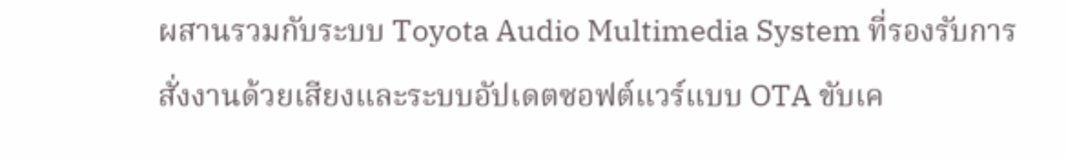ผสานรวมกับระบบ Toyota Audio Multimedia System ที่รองรับการสั่งงานด้วยเสียงและระบบอัปเดตซอฟต์แวร์แบบ OTA ขับเค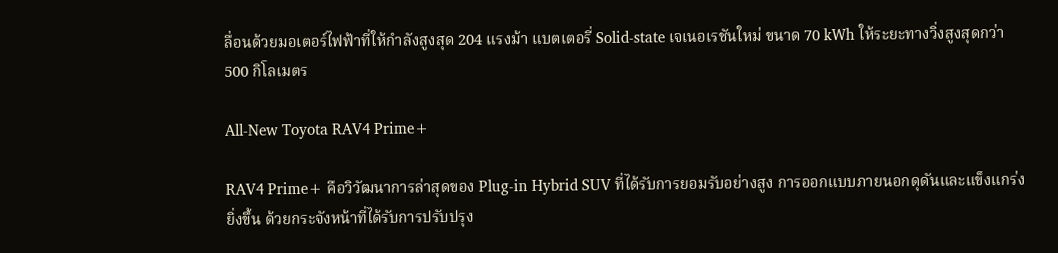ลื่อนด้วยมอเตอร์ไฟฟ้าที่ให้กำลังสูงสุด 204 แรงม้า แบตเตอรี่ Solid-state เจเนอเรชันใหม่ ขนาด 70 kWh ให้ระยะทางวิ่งสูงสุดกว่า 500 กิโลเมตร

All-New Toyota RAV4 Prime+

RAV4 Prime+ คือวิวัฒนาการล่าสุดของ Plug-in Hybrid SUV ที่ได้รับการยอมรับอย่างสูง การออกแบบภายนอกดุดันและแข็งแกร่งยิ่งขึ้น ด้วยกระจังหน้าที่ได้รับการปรับปรุง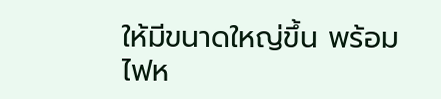ให้มีขนาดใหญ่ขึ้น พร้อมไฟห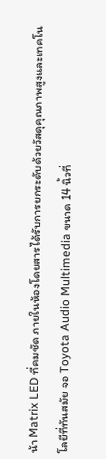น้า Matrix LED ที่คมชัด ภายในห้องโดยสารได้รับการยกระดับด้วยวัสดุคุณภาพสูงและเทคโนโลยีที่ทันสมัย จอ Toyota Audio Multimedia ขนาด 14 นิ้วที่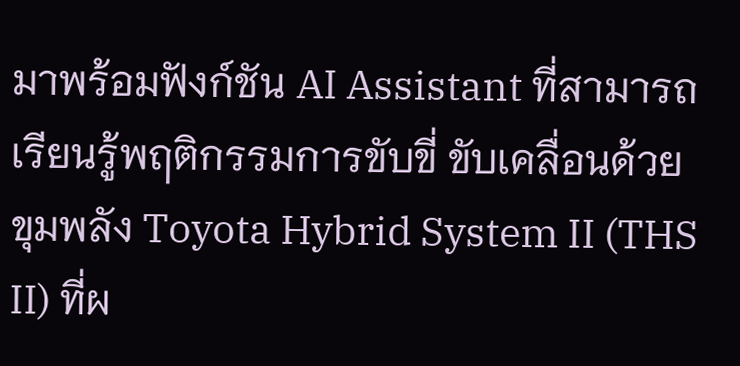มาพร้อมฟังก์ชัน AI Assistant ที่สามารถเรียนรู้พฤติกรรมการขับขี่ ขับเคลื่อนด้วยขุมพลัง Toyota Hybrid System II (THS II) ที่ผ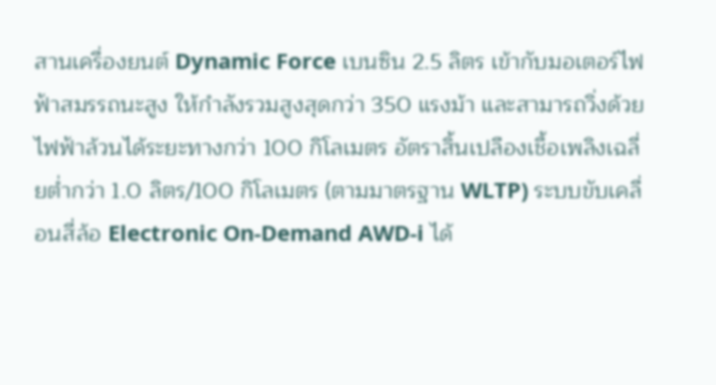สานเครื่องยนต์ Dynamic Force เบนซิน 2.5 ลิตร เข้ากับมอเตอร์ไฟฟ้าสมรรถนะสูง ให้กำลังรวมสูงสุดกว่า 350 แรงม้า และสามารถวิ่งด้วยไฟฟ้าล้วนได้ระยะทางกว่า 100 กิโลเมตร อัตราสิ้นเปลืองเชื้อเพลิงเฉลี่ยต่ำกว่า 1.0 ลิตร/100 กิโลเมตร (ตามมาตรฐาน WLTP) ระบบขับเคลื่อนสี่ล้อ Electronic On-Demand AWD-i ได้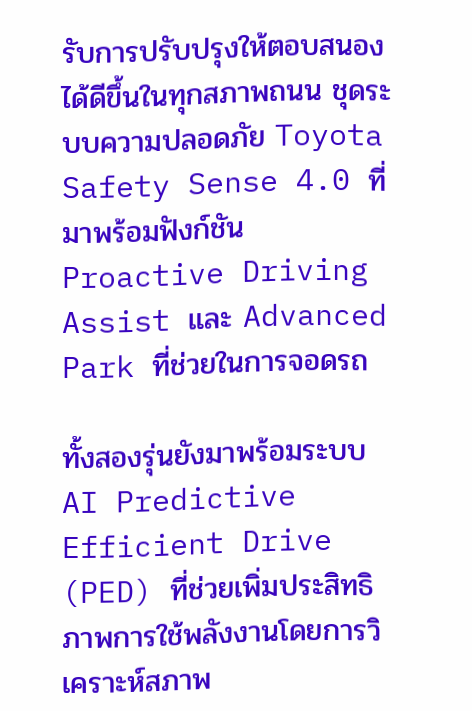รับการปรับปรุงให้ตอบสนองได้ดีขึ้นในทุกสภาพถนน ชุดระบบความปลอดภัย Toyota Safety Sense 4.0 ที่มาพร้อมฟังก์ชัน Proactive Driving Assist และ Advanced Park ที่ช่วยในการจอดรถ

ทั้งสองรุ่นยังมาพร้อมระบบ AI Predictive Efficient Drive (PED) ที่ช่วยเพิ่มประสิทธิภาพการใช้พลังงานโดยการวิเคราะห์สภาพ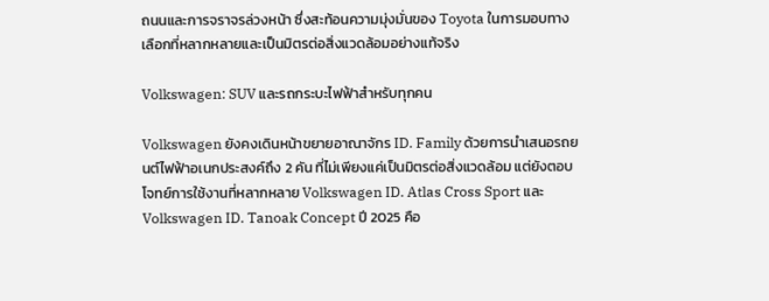ถนนและการจราจรล่วงหน้า ซึ่งสะท้อนความมุ่งมั่นของ Toyota ในการมอบทางเลือกที่หลากหลายและเป็นมิตรต่อสิ่งแวดล้อมอย่างแท้จริง

Volkswagen: SUV และรถกระบะไฟฟ้าสำหรับทุกคน

Volkswagen ยังคงเดินหน้าขยายอาณาจักร ID. Family ด้วยการนำเสนอรถยนต์ไฟฟ้าอเนกประสงค์ถึง 2 คัน ที่ไม่เพียงแค่เป็นมิตรต่อสิ่งแวดล้อม แต่ยังตอบโจทย์การใช้งานที่หลากหลาย Volkswagen ID. Atlas Cross Sport และ Volkswagen ID. Tanoak Concept ปี 2025 คือ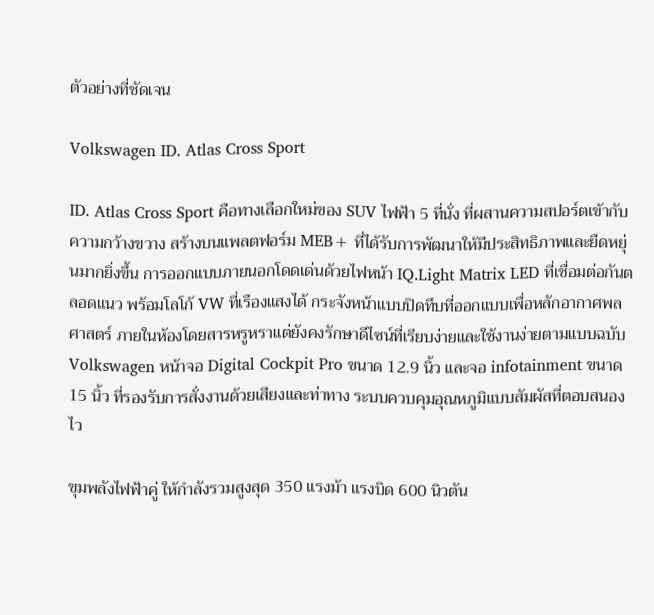ตัวอย่างที่ชัดเจน

Volkswagen ID. Atlas Cross Sport

ID. Atlas Cross Sport คือทางเลือกใหม่ของ SUV ไฟฟ้า 5 ที่นั่ง ที่ผสานความสปอร์ตเข้ากับความกว้างขวาง สร้างบนแพลตฟอร์ม MEB+ ที่ได้รับการพัฒนาให้มีประสิทธิภาพและยืดหยุ่นมากยิ่งขึ้น การออกแบบภายนอกโดดเด่นด้วยไฟหน้า IQ.Light Matrix LED ที่เชื่อมต่อกันตลอดแนว พร้อมโลโก้ VW ที่เรืองแสงได้ กระจังหน้าแบบปิดทึบที่ออกแบบเพื่อหลักอากาศพลศาสตร์ ภายในห้องโดยสารหรูหราแต่ยังคงรักษาดีไซน์ที่เรียบง่ายและใช้งานง่ายตามแบบฉบับ Volkswagen หน้าจอ Digital Cockpit Pro ขนาด 12.9 นิ้ว และจอ infotainment ขนาด 15 นิ้ว ที่รองรับการสั่งงานด้วยเสียงและท่าทาง ระบบควบคุมอุณหภูมิแบบสัมผัสที่ตอบสนองไว

ขุมพลังไฟฟ้าคู่ ให้กำลังรวมสูงสุด 350 แรงม้า แรงบิด 600 นิวตัน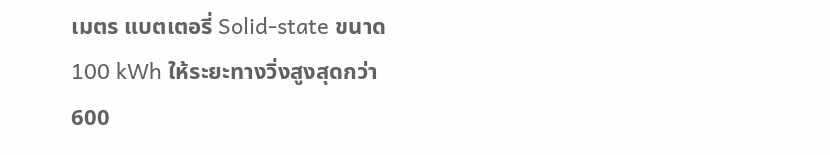เมตร แบตเตอรี่ Solid-state ขนาด 100 kWh ให้ระยะทางวิ่งสูงสุดกว่า 600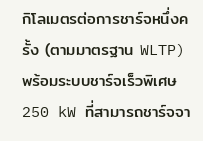กิโลเมตรต่อการชาร์จหนึ่งครั้ง (ตามมาตรฐาน WLTP) พร้อมระบบชาร์จเร็วพิเศษ 250 kW ที่สามารถชาร์จจา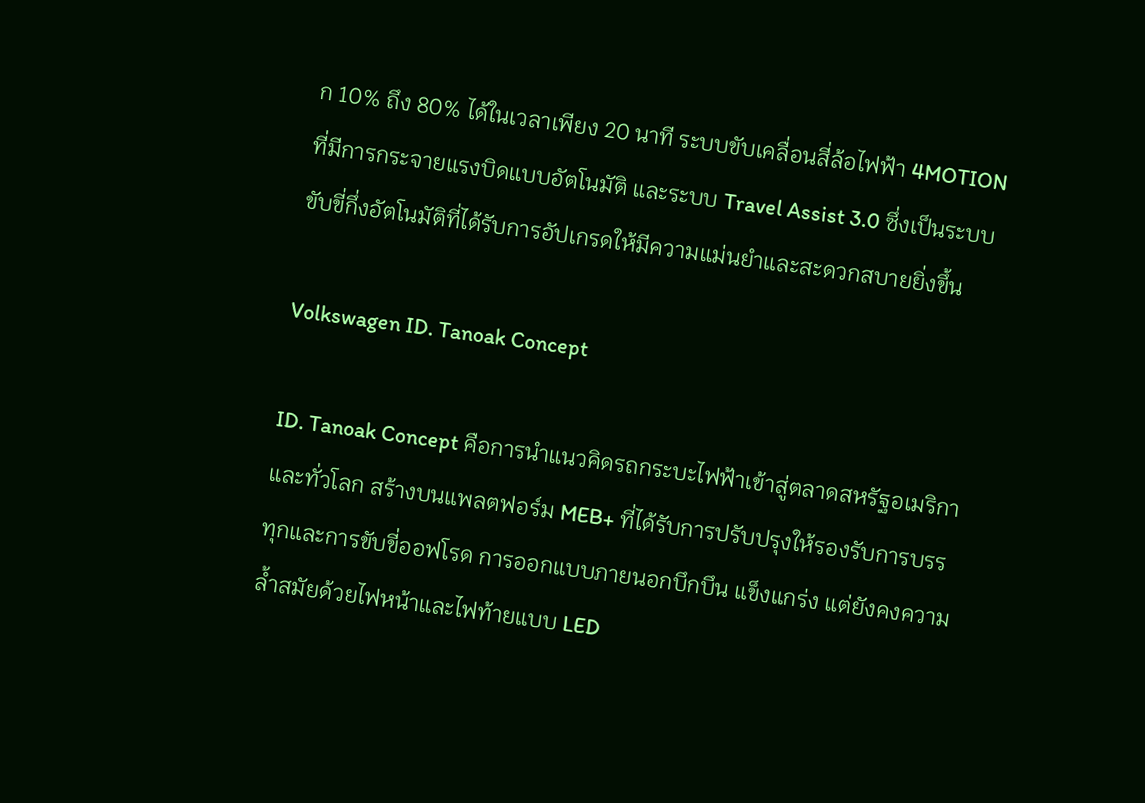ก 10% ถึง 80% ได้ในเวลาเพียง 20 นาที ระบบขับเคลื่อนสี่ล้อไฟฟ้า 4MOTION ที่มีการกระจายแรงบิดแบบอัตโนมัติ และระบบ Travel Assist 3.0 ซึ่งเป็นระบบขับขี่กึ่งอัตโนมัติที่ได้รับการอัปเกรดให้มีความแม่นยำและสะดวกสบายยิ่งขึ้น

Volkswagen ID. Tanoak Concept

ID. Tanoak Concept คือการนำแนวคิดรถกระบะไฟฟ้าเข้าสู่ตลาดสหรัฐอเมริกาและทั่วโลก สร้างบนแพลตฟอร์ม MEB+ ที่ได้รับการปรับปรุงให้รองรับการบรรทุกและการขับขี่ออฟโรด การออกแบบภายนอกบึกบึน แข็งแกร่ง แต่ยังคงความล้ำสมัยด้วยไฟหน้าและไฟท้ายแบบ LED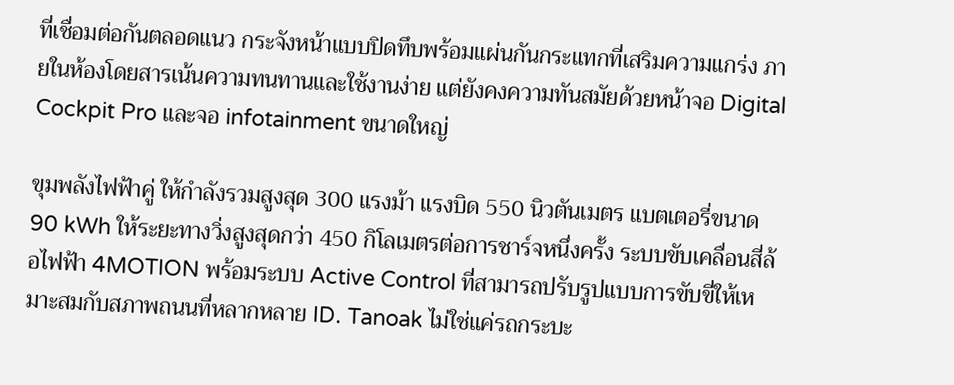ที่เชื่อมต่อกันตลอดแนว กระจังหน้าแบบปิดทึบพร้อมแผ่นกันกระแทกที่เสริมความแกร่ง ภายในห้องโดยสารเน้นความทนทานและใช้งานง่าย แต่ยังคงความทันสมัยด้วยหน้าจอ Digital Cockpit Pro และจอ infotainment ขนาดใหญ่

ขุมพลังไฟฟ้าคู่ ให้กำลังรวมสูงสุด 300 แรงม้า แรงบิด 550 นิวตันเมตร แบตเตอรี่ขนาด 90 kWh ให้ระยะทางวิ่งสูงสุดกว่า 450 กิโลเมตรต่อการชาร์จหนึ่งครั้ง ระบบขับเคลื่อนสี่ล้อไฟฟ้า 4MOTION พร้อมระบบ Active Control ที่สามารถปรับรูปแบบการขับขี่ให้เหมาะสมกับสภาพถนนที่หลากหลาย ID. Tanoak ไม่ใช่แค่รถกระบะ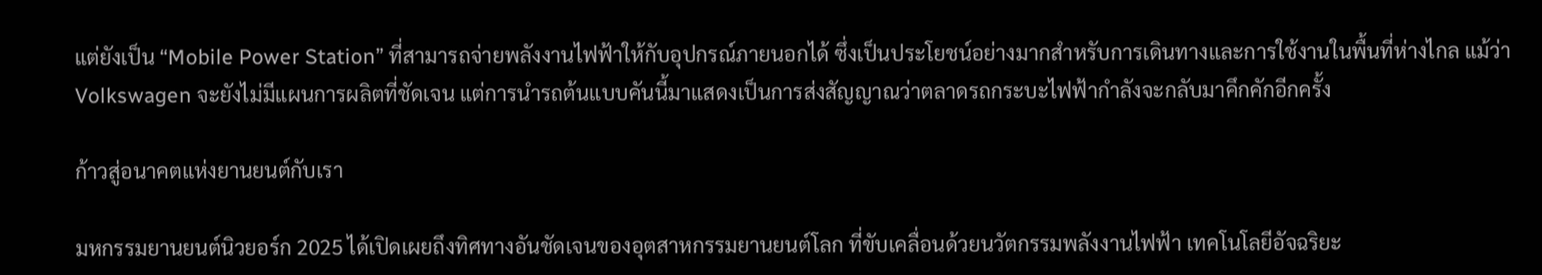แต่ยังเป็น “Mobile Power Station” ที่สามารถจ่ายพลังงานไฟฟ้าให้กับอุปกรณ์ภายนอกได้ ซึ่งเป็นประโยชน์อย่างมากสำหรับการเดินทางและการใช้งานในพื้นที่ห่างไกล แม้ว่า Volkswagen จะยังไม่มีแผนการผลิตที่ชัดเจน แต่การนำรถต้นแบบคันนี้มาแสดงเป็นการส่งสัญญาณว่าตลาดรถกระบะไฟฟ้ากำลังจะกลับมาคึกคักอีกครั้ง

ก้าวสู่อนาคตแห่งยานยนต์กับเรา

มหกรรมยานยนต์นิวยอร์ก 2025 ได้เปิดเผยถึงทิศทางอันชัดเจนของอุตสาหกรรมยานยนต์โลก ที่ขับเคลื่อนด้วยนวัตกรรมพลังงานไฟฟ้า เทคโนโลยีอัจฉริยะ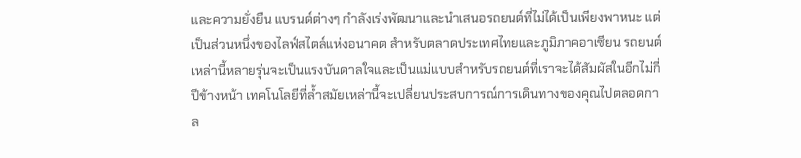และความยั่งยืน แบรนด์ต่างๆ กำลังเร่งพัฒนาและนำเสนอรถยนต์ที่ไม่ได้เป็นเพียงพาหนะ แต่เป็นส่วนหนึ่งของไลฟ์สไตล์แห่งอนาคต สำหรับตลาดประเทศไทยและภูมิภาคอาเซียน รถยนต์เหล่านี้หลายรุ่นจะเป็นแรงบันดาลใจและเป็นแม่แบบสำหรับรถยนต์ที่เราจะได้สัมผัสในอีกไม่กี่ปีข้างหน้า เทคโนโลยีที่ล้ำสมัยเหล่านี้จะเปลี่ยนประสบการณ์การเดินทางของคุณไปตลอดกาล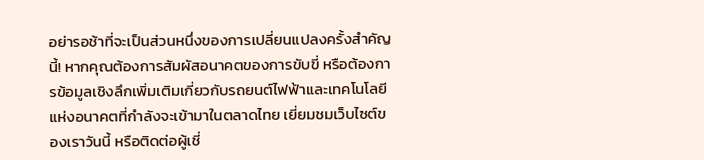อย่ารอช้าที่จะเป็นส่วนหนึ่งของการเปลี่ยนแปลงครั้งสำคัญนี้! หากคุณต้องการสัมผัสอนาคตของการขับขี่ หรือต้องการข้อมูลเชิงลึกเพิ่มเติมเกี่ยวกับรถยนต์ไฟฟ้าและเทคโนโลยีแห่งอนาคตที่กำลังจะเข้ามาในตลาดไทย เยี่ยมชมเว็บไซต์ของเราวันนี้ หรือติดต่อผู้เชี่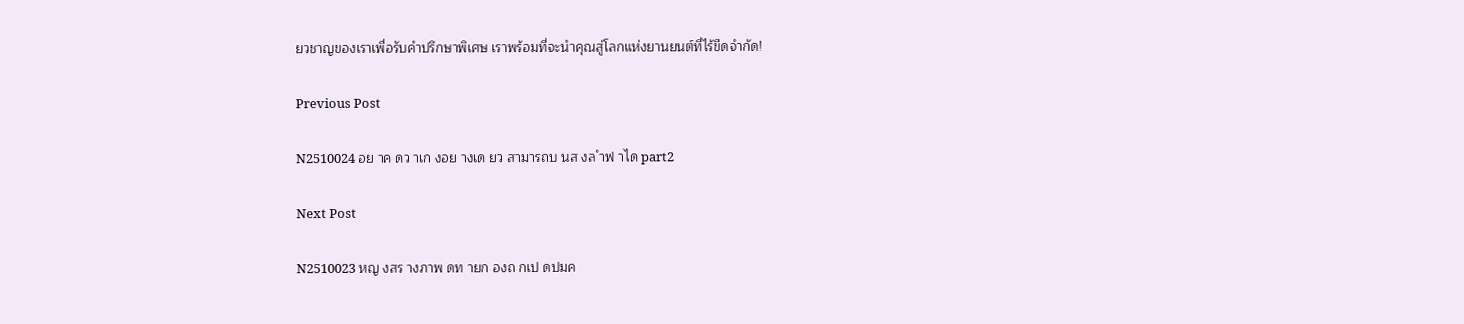ยวชาญของเราเพื่อรับคำปรึกษาพิเศษ เราพร้อมที่จะนำคุณสู่โลกแห่งยานยนต์ที่ไร้ขีดจำกัด!

Previous Post

N2510024 อย าค ดว าเก งอย างเด ยว สามารถบ นส งล ำฟ าได part2

Next Post

N2510023 หญ งสร างภาพ ดท ายก องถ กเป ดปมค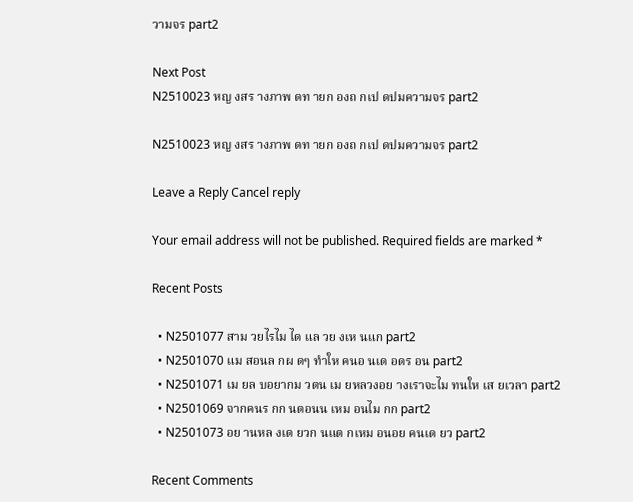วามจร part2

Next Post
N2510023 หญ งสร างภาพ ดท ายก องถ กเป ดปมความจร part2

N2510023 หญ งสร างภาพ ดท ายก องถ กเป ดปมความจร part2

Leave a Reply Cancel reply

Your email address will not be published. Required fields are marked *

Recent Posts

  • N2501077 สาม วยไรไม ได แล วย งเห นแก part2
  • N2501070 แม สอนล กผ ดๆ ทำให คนอ นเด อดร อน part2
  • N2501071 เม ยล บอยากม วตน เม ยหลวงอย างเราจะไม ทนให เส ยเวลา part2
  • N2501069 จากคนร กก นตอนน เหม อนไม กก part2
  • N2501073 อย านหล งเด ยวก นแต กเหม อนอย คนเด ยว part2

Recent Comments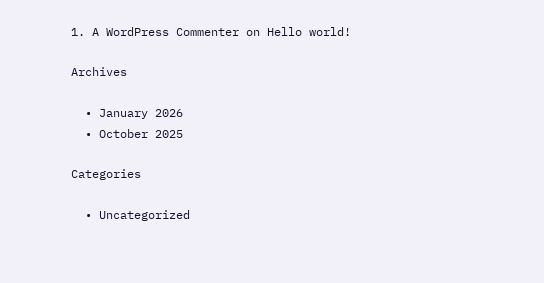1. A WordPress Commenter on Hello world!

Archives

  • January 2026
  • October 2025

Categories

  • Uncategorized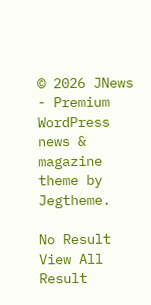© 2026 JNews - Premium WordPress news & magazine theme by Jegtheme.

No Result
View All Result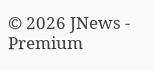© 2026 JNews - Premium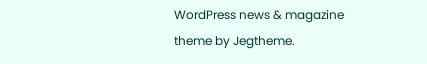WordPress news & magazine theme by Jegtheme.